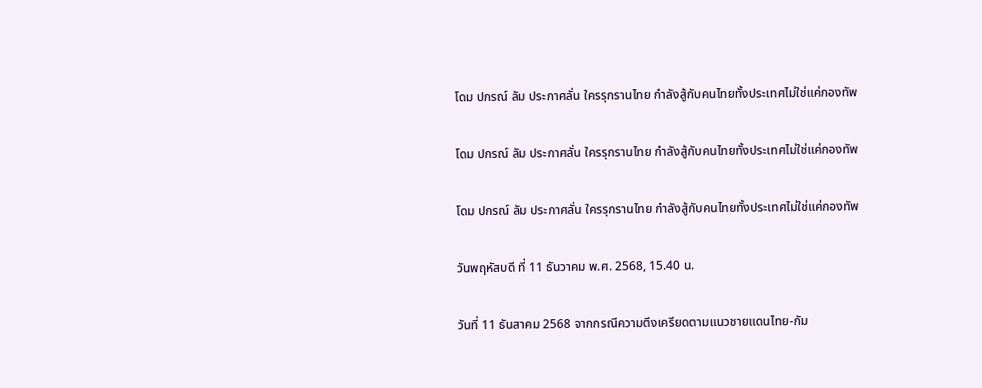โดม ปกรณ์ ลัม ประกาศลั่น ใครรุกรานไทย กำลังสู้กับคนไทยทั้งประเทศไม่ใช่แค่กองทัพ

โดม ปกรณ์ ลัม ประกาศลั่น ใครรุกรานไทย กำลังสู้กับคนไทยทั้งประเทศไม่ใช่แค่กองทัพ

โดม ปกรณ์ ลัม ประกาศลั่น ใครรุกรานไทย กำลังสู้กับคนไทยทั้งประเทศไม่ใช่แค่กองทัพ

วันพฤหัสบดี ที่ 11 ธันวาคม พ.ศ. 2568, 15.40 น.

วันที่ 11 ธันสาคม 2568 จากกรณีความตึงเครียดตามแนวชายแดนไทย-กัม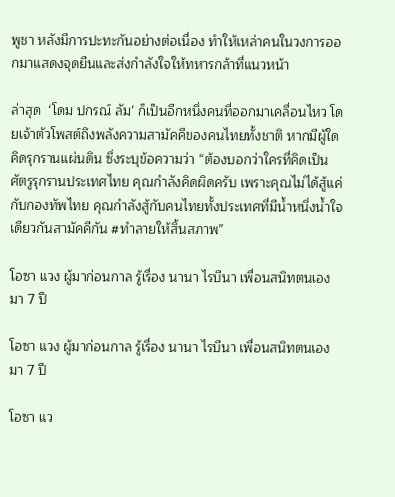พูชา หลังมีการปะทะกันอย่างต่อเนื่อง ทำให้เหล่าคนในวงการออกมาแสดงจุดยืนและส่งกำลังใจให้ทหารกล้าที่แนวหน้า

ล่าสุด  ‘โดม ปกรณ์ ลัม’ ก็เป็นอีกหนึ่งคนที่ออกมาเคลื่อนไหว โดยเจ้าตัวโพสต์ถึงพลังความสามัคคีของคนไทยทั้งชาติ หากมีผู้ใดคิดรุกรานแผ่นดิน ซึ่งระบุข้อความว่า “ต้องบอกว่าใครที่คิดเป็นศัตรูรุกรานประเทศไทย คุณกำลังคิดผิดครับ เพราะคุณไม่ได้สู้แค่กับกองทัพไทย คุณกำลังสู้กับคนไทยทั้งประเทศที่มีน้ำหนึ่งน้ำใจเดียวกันสามัคคีกัน #ทำลายให้สิ้นสภาพ”

โอซา แวง ผู้มาก่อนกาล รู้เรื่อง นานา ไรบีนา เพื่อนสนิทตนเอง มา 7 ปี

โอซา แวง ผู้มาก่อนกาล รู้เรื่อง นานา ไรบีนา เพื่อนสนิทตนเอง มา 7 ปี

โอซา แว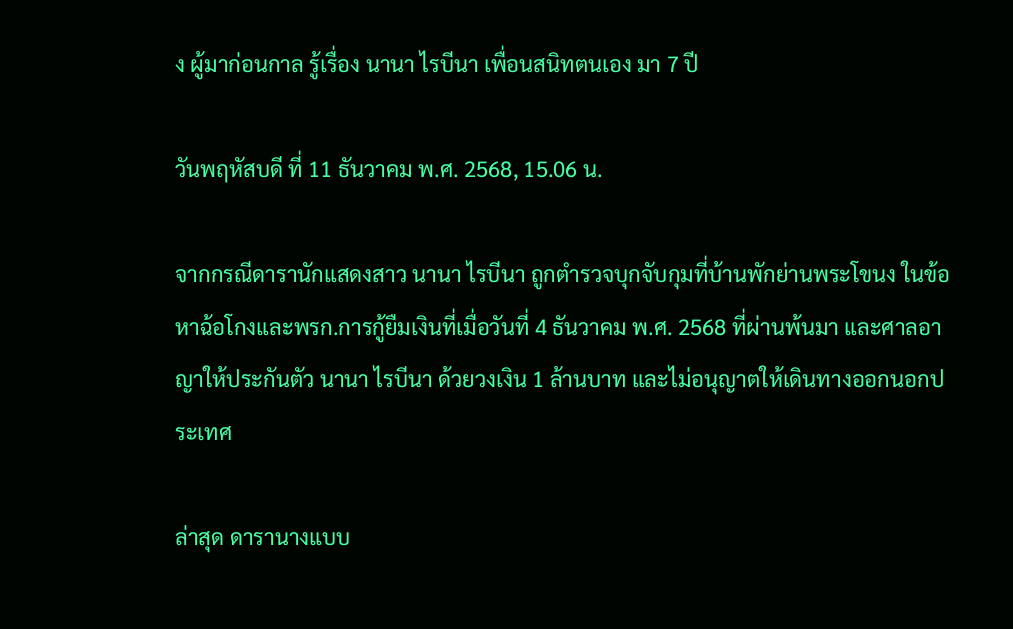ง ผู้มาก่อนกาล รู้เรื่อง นานา ไรบีนา เพื่อนสนิทตนเอง มา 7 ปี

วันพฤหัสบดี ที่ 11 ธันวาคม พ.ศ. 2568, 15.06 น.

จากกรณีดารานักแสดงสาว นานา ไรบีนา ถูกตำรวจบุกจับกุมที่บ้านพักย่านพระโขนง ในข้อหาฉ้อโกงและพรก.การกู้ยืมเงินที่เมื่อวันที่ 4 ธันวาคม พ.ศ. 2568 ที่ผ่านพ้นมา และศาลอาญาให้ประกันตัว นานา ไรบีนา ด้วยวงเงิน 1 ล้านบาท และไม่อนุญาตให้เดินทางออกนอกประเทศ

ล่าสุด ดารานางแบบ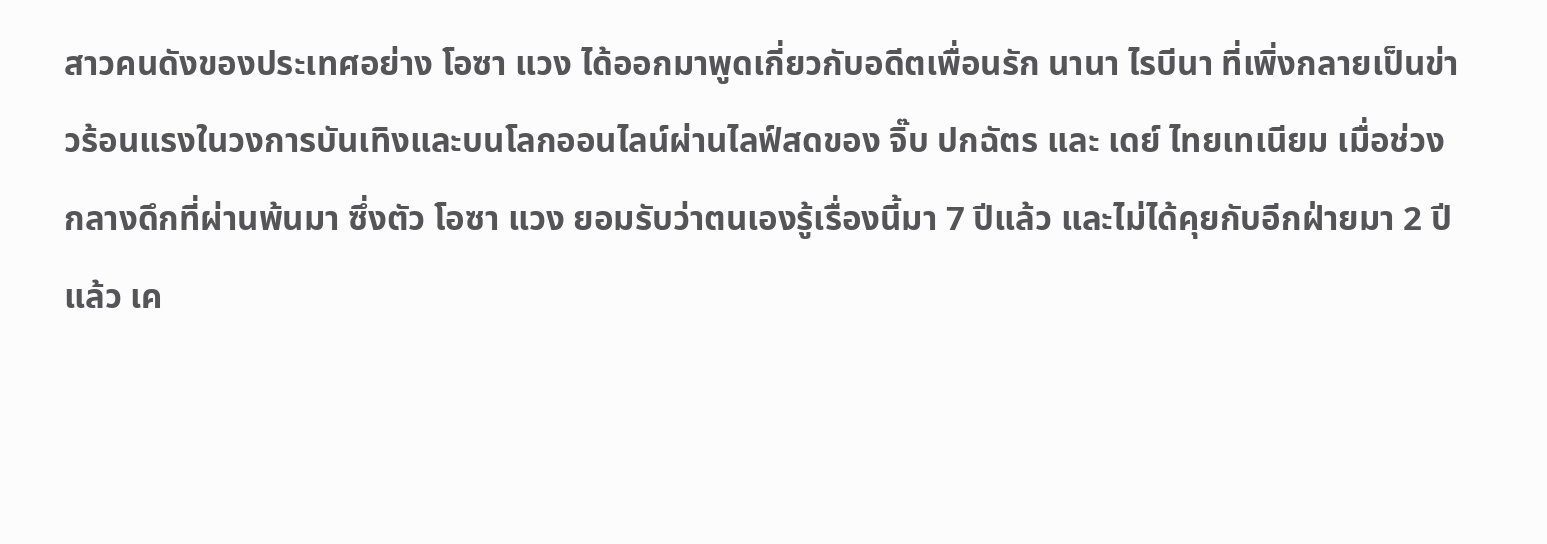สาวคนดังของประเทศอย่าง โอซา แวง ได้ออกมาพูดเกี่ยวกับอดีตเพื่อนรัก นานา ไรบีนา ที่เพิ่งกลายเป็นข่าวร้อนแรงในวงการบันเทิงและบนโลกออนไลน์ผ่านไลฟ์สดของ จิ๊บ ปกฉัตร และ เดย์ ไทยเทเนียม เมื่อช่วงกลางดึกที่ผ่านพ้นมา ซึ่งตัว โอซา แวง ยอมรับว่าตนเองรู้เรื่องนี้มา 7 ปีแล้ว และไม่ได้คุยกับอีกฝ่ายมา 2 ปีแล้ว เค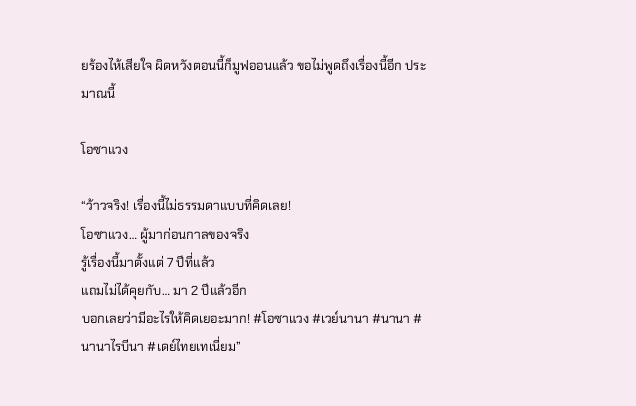ยร้องไห้เสียใจ ผิดหวังตอนนี้ก็มูฟออนแล้ว ขอไม่พูดถึงเรื่องนี้อีก ประมาณนี้

โอซาแวง

“ว้าวจริง! เรื่องนี้ไม่ธรรมดาแบบที่คิดเลย!
โอซาแวง… ผู้มาก่อนกาลของจริง
รู้เรื่องนี้มาตั้งแต่ 7 ปีที่แล้ว
แถมไม่ได้คุยกับ… มา 2 ปีแล้วอีก
บอกเลยว่ามีอะไรให้คิดเยอะมาก! #โอซาแวง #เวย์นานา #นานา #นานาไรบีนา #เดย์ไทยเทเนี่ยม”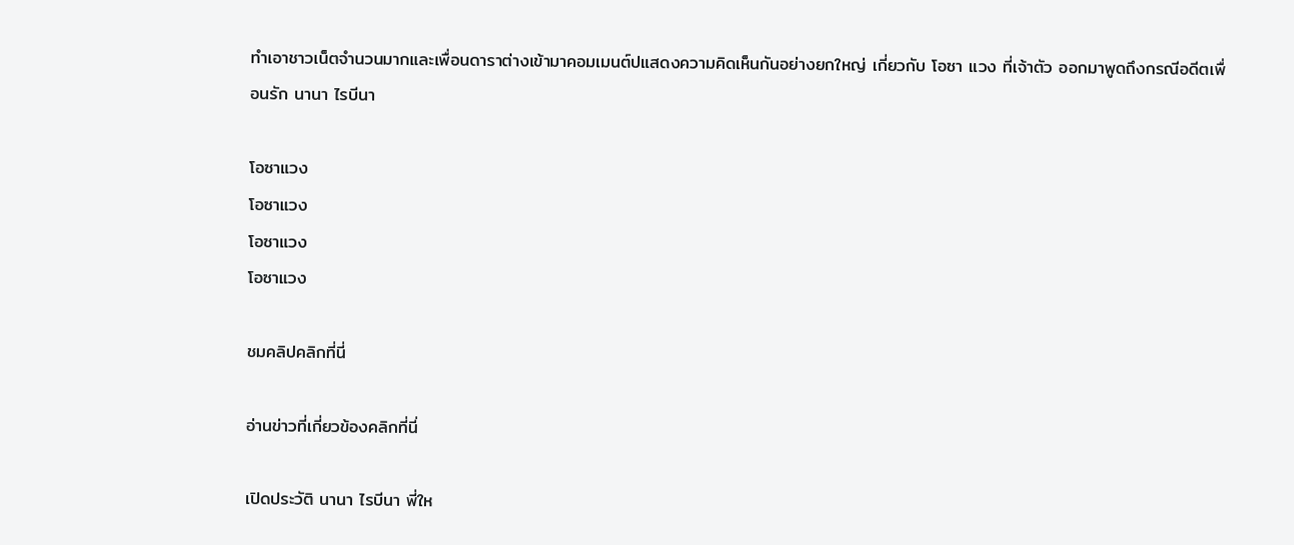ทำเอาชาวเน็ตจำนวนมากและเพื่อนดาราต่างเข้ามาคอมเมนต์ปแสดงความคิดเห็นกันอย่างยกใหญ่ เกี่ยวกับ โอซา แวง ที่เจ้าตัว ออกมาพูดถึงกรณีอดีตเพื่อนรัก นานา ไรบีนา

โอซาแวง
โอซาแวง
โอซาแวง
โอซาแวง

ชมคลิปคลิกที่นี่

อ่านข่าวที่เกี่ยวข้องคลิกที่นี่

เปิดประวัติ นานา ไรบีนา พี่ให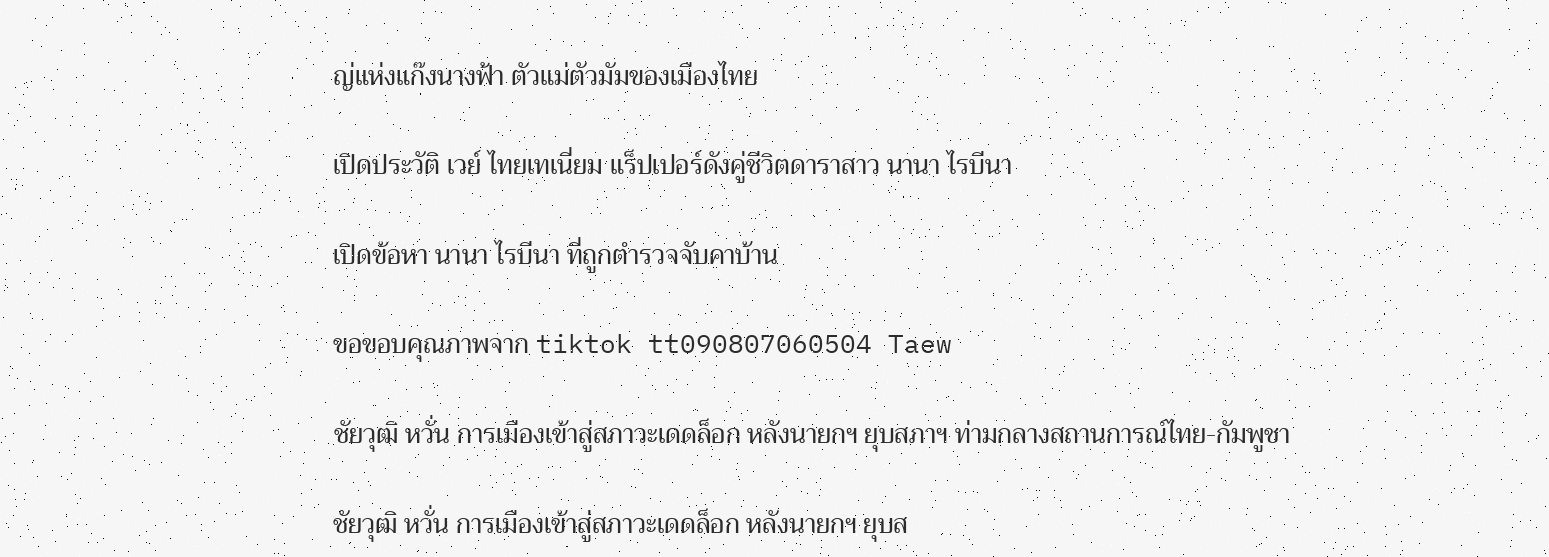ญ่แห่งแก๊งนางฟ้า ตัวแม่ตัวมัมของเมืองไทย

เปิดประวัติ เวย์ ไทยเทเนี่ยม แร็ปเปอร์ดังคู่ชีวิตดาราสาว นานา ไรบีนา

เปิดข้อหา นานา ไรบีนา ที่ถูกตำรวจจับคาบ้าน

ขอขอบคุณภาพจาก tiktok tt090807060504 Taew

ชัยวุฒิ หวั่น การเมืองเข้าสู่สภาวะเดดล็อก หลังนายกฯ ยุบสภาฯ ท่ามกลางสถานการณ์ไทย-กัมพูชา

ชัยวุฒิ หวั่น การเมืองเข้าสู่สภาวะเดดล็อก หลังนายกฯ ยุบส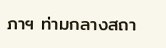ภาฯ ท่ามกลางสถา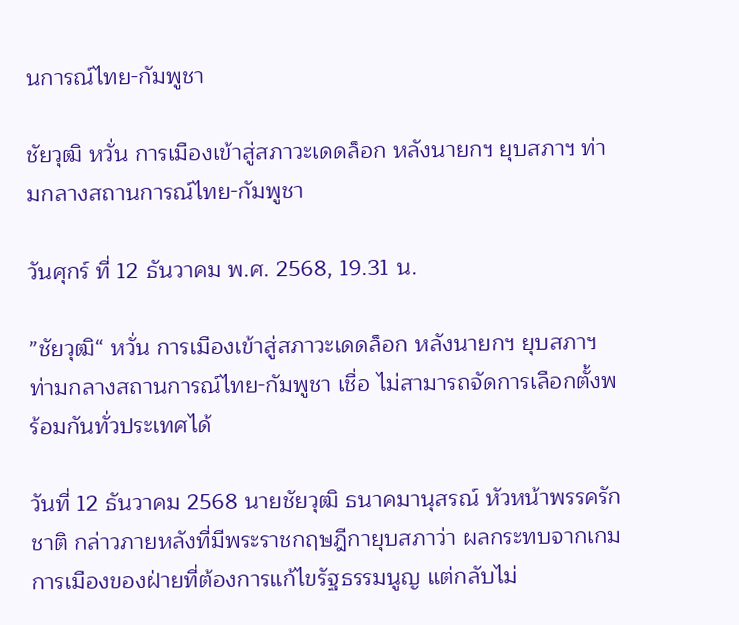นการณ์ไทย-กัมพูชา

ชัยวุฒิ หวั่น การเมืองเข้าสู่สภาวะเดดล็อก หลังนายกฯ ยุบสภาฯ ท่ามกลางสถานการณ์ไทย-กัมพูชา

วันศุกร์ ที่ 12 ธันวาคม พ.ศ. 2568, 19.31 น.

”ชัยวุฒิ“ หวั่น การเมืองเข้าสู่สภาวะเดดล็อก หลังนายกฯ ยุบสภาฯ ท่ามกลางสถานการณ์ไทย-กัมพูชา เชื่อ ไม่สามารถจัดการเลือกตั้งพร้อมกันทั่วประเทศได้

วันที่ 12 ธันวาคม 2568 นายชัยวุฒิ ธนาคมานุสรณ์ หัวหน้าพรรครักชาติ กล่าวภายหลังที่มีพระราชกฤษฎีกายุบสภาว่า ผลกระทบจากเกมการเมืองของฝ่ายที่ต้องการแก้ไขรัฐธรรมนูญ แต่กลับไม่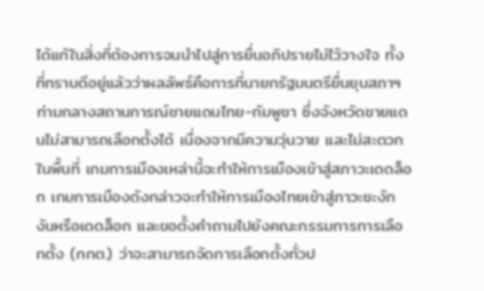ได้แก้ในสิ่งที่ต้องการจนนำไปสู่การยื่นอภิปรายไม่ไว้วางใจ ทั้งที่ทราบดีอยู่แล้วว่าผลลัพธ์คือการที่นายกรัฐมนตรียื่นยุบสภาฯ ท่ามกลางสถานการณ์ชายแดนไทย-กัมพูชา ซึ่งจังหวัดชายแดนไม่สามารถเลือกตั้งได้ เนื่องจากมีความวุ่นวาย และไม่สะดวกในพื้นที่ เกมการเมืองเหล่านี้จะทำให้การเมืองเข้าสู่สภาวะเดดล็อก เกมการเมืองดังกล่าวจะทำให้การเมืองไทยเข้าสู่ภาวะชะงักงันหรือเดดล็อก และขอตั้งคำถามไปยังคณะกรรมการการเลือกตั้ง (กกต.) ว่าจะสามารถจัดการเลือกตั้งทั่วป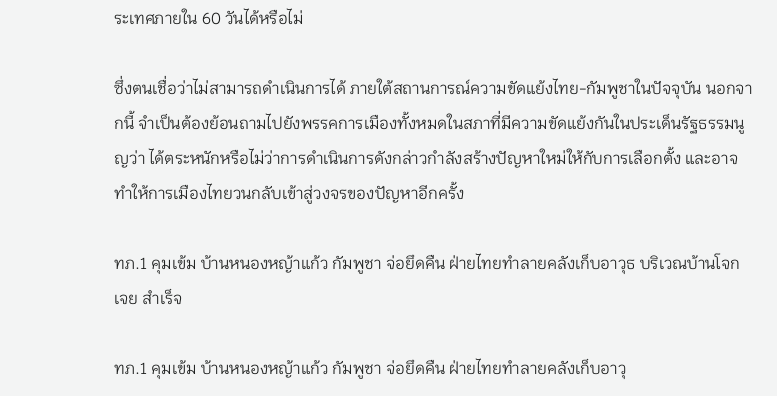ระเทศภายใน 60 วันได้หรือไม่

ซึ่งตนเชื่อว่าไม่สามารถดำเนินการได้ ภายใต้สถานการณ์ความขัดแย้งไทย-กัมพูชาในปัจจุบัน นอกจากนี้ จำเป็นต้องย้อนถามไปยังพรรคการเมืองทั้งหมดในสภาที่มีความขัดแย้งกันในประเด็นรัฐธรรมนูญว่า ได้ตระหนักหรือไม่ว่าการดำเนินการดังกล่าวกำลังสร้างปัญหาใหม่ให้กับการเลือกตั้ง และอาจทำให้การเมืองไทยวนกลับเข้าสู่วงจรของปัญหาอีกครั้ง

ทภ.1 คุมเข้ม บ้านหนองหญ้าแก้ว กัมพูชา จ่อยึดคืน ฝ่ายไทยทำลายคลังเก็บอาวุธ บริเวณบ้านโจกเจย สำเร็จ

ทภ.1 คุมเข้ม บ้านหนองหญ้าแก้ว กัมพูชา จ่อยึดคืน ฝ่ายไทยทำลายคลังเก็บอาวุ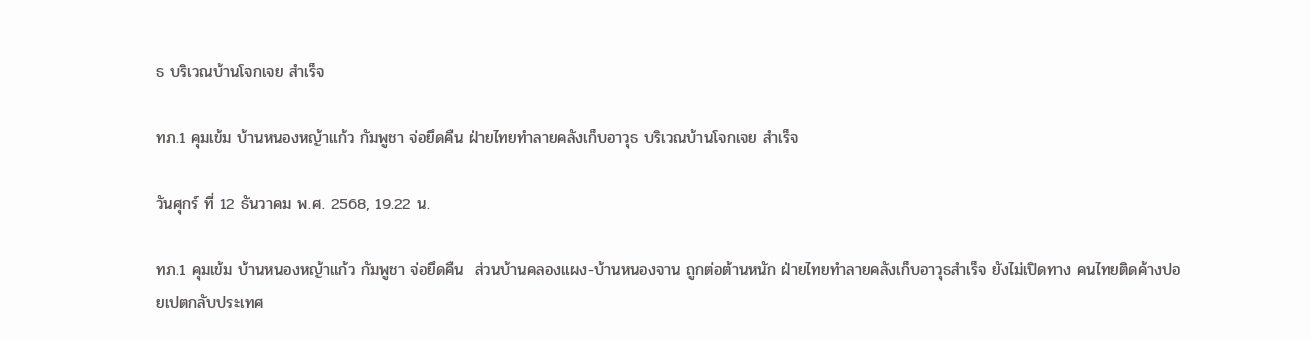ธ บริเวณบ้านโจกเจย สำเร็จ

ทภ.1 คุมเข้ม บ้านหนองหญ้าแก้ว กัมพูชา จ่อยึดคืน ฝ่ายไทยทำลายคลังเก็บอาวุธ บริเวณบ้านโจกเจย สำเร็จ

วันศุกร์ ที่ 12 ธันวาคม พ.ศ. 2568, 19.22 น.

ทภ.1 คุมเข้ม บ้านหนองหญ้าแก้ว กัมพูชา จ่อยึดคืน  ส่วนบ้านคลองแผง-บ้านหนองจาน ถูกต่อต้านหนัก ฝ่ายไทยทำลายคลังเก็บอาวุธสำเร็จ ยังไม่เปิดทาง คนไทยติดค้างปอยเปตกลับประเทศ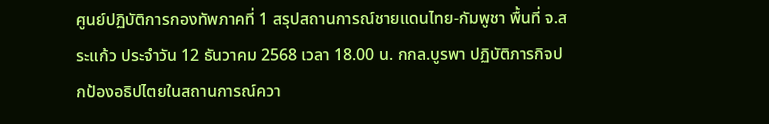ศูนย์ปฏิบัติการกองทัพภาคที่ 1 สรุปสถานการณ์ชายแดนไทย-กัมพูชา พื้นที่ จ.สระแก้ว ประจำวัน 12 ธันวาคม 2568 เวลา 18.00 น. กกล.บูรพา ปฏิบัติภารกิจปกป้องอธิปไตยในสถานการณ์ควา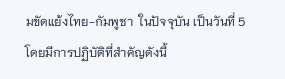มขัดแย้งไทย-กัมพูชา  ในปัจจุบัน เป็นวันที่ 5 โดยมีการปฏิบัติที่สำคัญดังนี้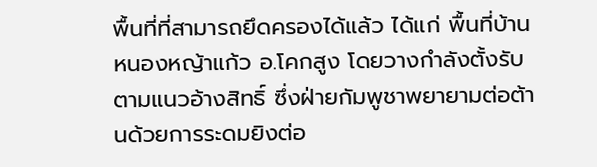พื้นที่ที่สามารถยึดครองได้แล้ว ได้แก่ พื้นที่บ้านหนองหญ้าแก้ว อ.โคกสูง โดยวางกำลังตั้งรับตามแนวอ้างสิทธิ์ ซึ่งฝ่ายกัมพูชาพยายามต่อต้านด้วยการระดมยิงต่อ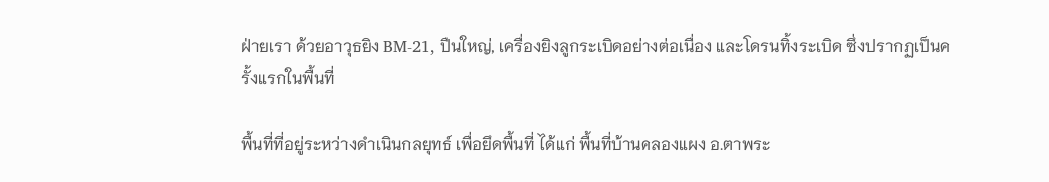ฝ่ายเรา ด้วยอาวุธยิง BM-21, ปืนใหญ่, เครื่องยิงลูกระเบิดอย่างต่อเนื่อง และโดรนทิ้งระเบิด ซึ่งปรากฏเป็นครั้งแรกในพื้นที่

พื้นที่ที่อยู่ระหว่างดำเนินกลยุทธ์ เพื่อยึดพื้นที่ ได้แก่ พื้นที่บ้านคลองแผง อ.ตาพระ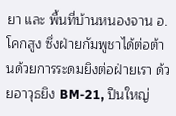ยา และ พื้นที่บ้านหนองจาน อ.โคกสูง ซึ่งฝ่ายกัมพูชาได้ต่อต้านด้วยการระดมยิงต่อฝ่ายเรา ด้วยอาวุธยิง BM-21, ปืนใหญ่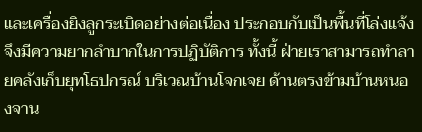และเครื่องยิงลูกระเบิดอย่างต่อเนื่อง ประกอบกับเป็นพื้นที่โล่งแจ้ง จึงมีความยากลำบากในการปฏิบัติการ ทั้งนี้ ฝ่ายเราสามารถทำลายคลังเก็บยุทโธปกรณ์ บริเวณบ้านโจกเจย ด้านตรงข้ามบ้านหนองจาน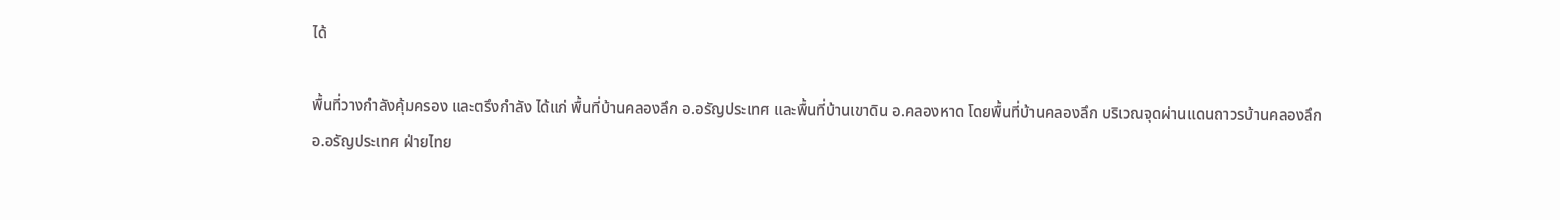ได้

พื้นที่วางกำลังคุ้มครอง และตรึงกำลัง ได้แก่ พื้นที่บ้านคลองลึก อ.อรัญประเทศ และพื้นที่บ้านเขาดิน อ.คลองหาด โดยพื้นที่บ้านคลองลึก บริเวณจุดผ่านแดนถาวรบ้านคลองลึก
อ.อรัญประเทศ ฝ่ายไทย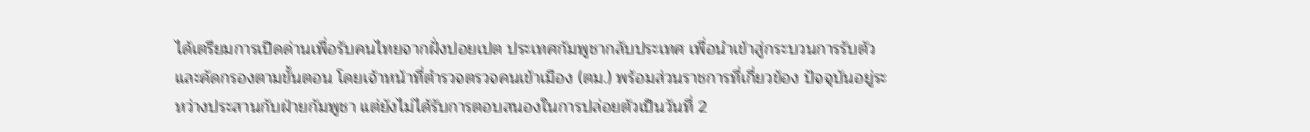ได้เตรียมการเปิดด่านเพื่อรับคนไทยจากฝั่งปอยเปต ประเทศกัมพูชากลับประเทศ เพื่อนำเข้าสู่กระบวนการรับตัวและคัดกรองตามขั้นตอน โดยเจ้าหน้าที่ตำรวจตรวจคนเข้าเมือง (ตม.) พร้อมส่วนราชการที่เกี่ยวข้อง ปัจจุบันอยู่ระหว่างประสานกับฝ่ายกัมพูชา แต่ยังไม่ได้รับการตอบสนองในการปล่อยตัวเป็นวันที่ 2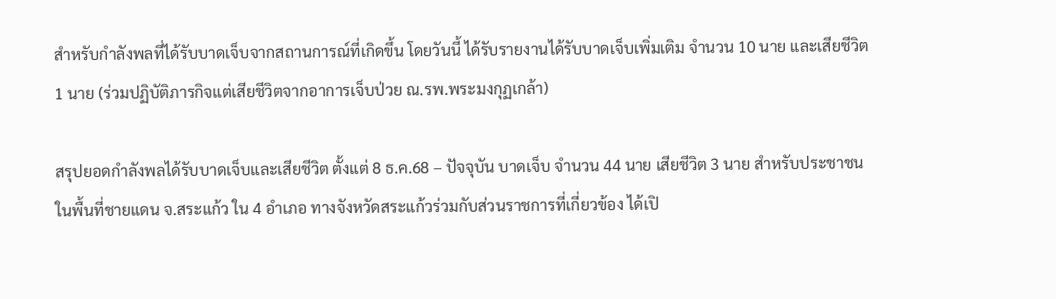สำหรับกำลังพลที่ได้รับบาดเจ็บจากสถานการณ์ที่เกิดขึ้น โดยวันนี้ ได้รับรายงานได้รับบาดเจ็บเพิ่มเติม จำนวน 10 นาย และเสียชีวิต 1 นาย (ร่วมปฏิบัติภารกิจแต่เสียชีวิตจากอาการเจ็บป่วย ณ.รพ.พระมงกุฏเกล้า)

สรุปยอดกำลังพลได้รับบาดเจ็บและเสียชีวิต ตั้งแต่ 8 ธ.ค.68 – ปัจจุบัน บาดเจ็บ จำนวน 44 นาย เสียชีวิต 3 นาย สำหรับประชาชนในพื้นที่ชายแดน จ.สระแก้ว ใน 4 อำเภอ ทางจังหวัดสระแก้วร่วมกับส่วนราชการที่เกี่ยวข้อง ได้เปิ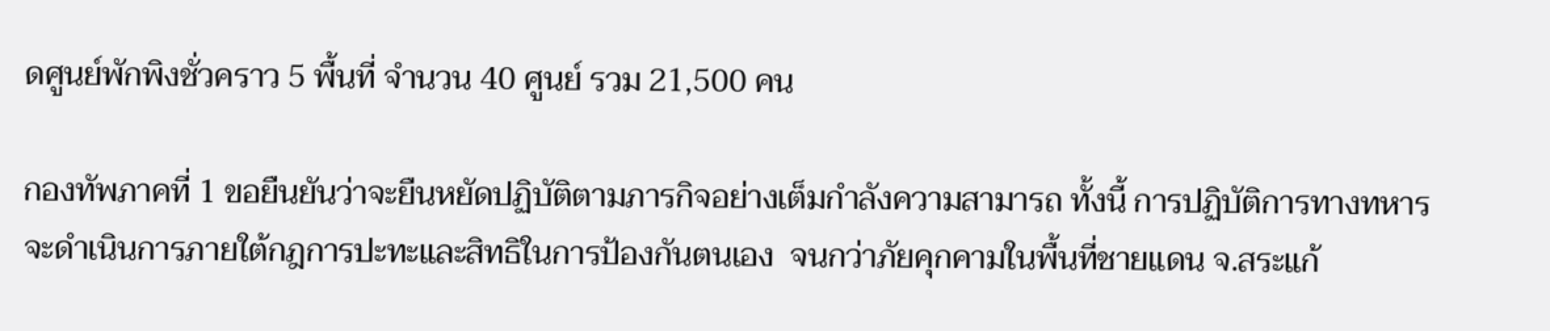ดศูนย์พักพิงชั่วคราว 5 พื้นที่ จำนวน 40 ศูนย์ รวม 21,500 คน

กองทัพภาคที่ 1 ขอยืนยันว่าจะยืนหยัดปฏิบัติตามภารกิจอย่างเต็มกำลังความสามารถ ทั้งนี้ การปฏิบัติการทางทหารจะดำเนินการภายใต้กฎการปะทะและสิทธิในการป้องกันตนเอง  จนกว่าภัยคุกคามในพื้นที่ชายแดน จ.สระแก้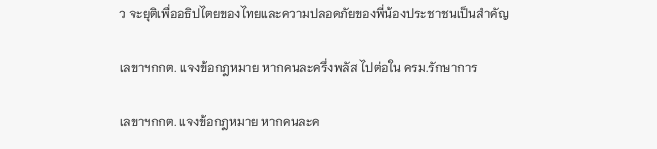ว จะยุติเพื่ออธิปไตยของไทยและความปลอดภัยของพี่น้องประชาชนเป็นสำคัญ

เลขาฯกกต. แจงข้อกฎหมาย หากคนละครึ่งพลัส ไปต่อใน ครม.รักษาการ

เลขาฯกกต. แจงข้อกฎหมาย หากคนละค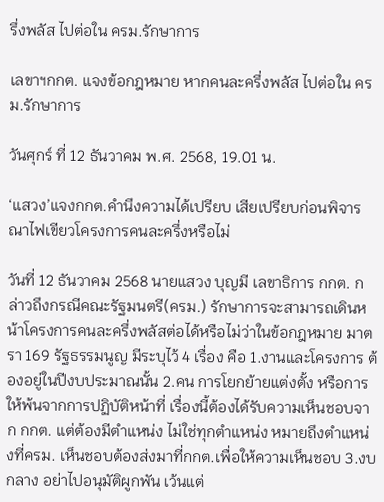รึ่งพลัส ไปต่อใน ครม.รักษาการ

เลขาฯกกต. แจงข้อกฎหมาย หากคนละครึ่งพลัส ไปต่อใน ครม.รักษาการ

วันศุกร์ ที่ 12 ธันวาคม พ.ศ. 2568, 19.01 น.

‘แสวง’แจงกกต.คำนึงความได้เปรียบ เสียเปรียบก่อนพิจารณาไฟเขียวโครงการคนละครึ่งหรือไม่

วันที่ 12 ธันวาคม 2568 นายแสวง บุญมี เลขาธิการ กกต. กล่าวถึงกรณีคณะรัฐมนตรี(ครม.) รักษาการจะสามารถเดินหน้าโครงการคนละครึ่งพลัสต่อได้หรือไม่ว่าในข้อกฎหมาย มาตรา 169 รัฐธรรมนูญ มีระบุไว้ 4 เรื่อง คือ 1.งานและโครงการ ต้องอยู่ในปีงบประมาณนั้น 2.คน การโยกย้ายแต่งตั้ง หรือการให้พ้นจากการปฏิบัติหน้าที่ เรื่องนี้ต้องได้รับความเห็นชอบจาก กกต. แต่ต้องมีตำแหน่ง ไม่ใช่ทุกตำแหน่ง หมายถึงตำแหน่งที่ครม. เห็นชอบต้องส่งมาที่กกต.เพื่อให้ความเห็นชอบ 3.งบกลาง อย่าไปอนุมัติผูกพัน เว้นแต่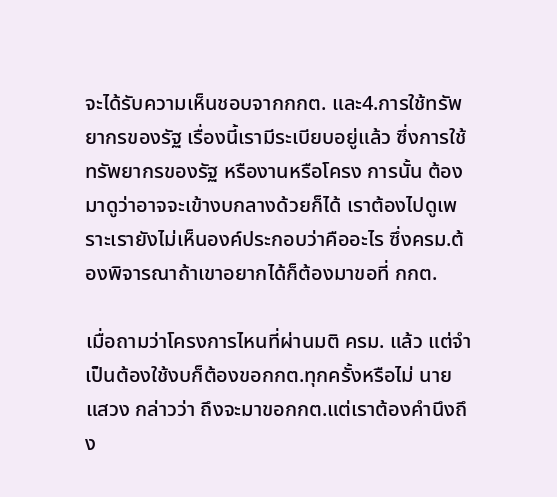จะได้รับความเห็นชอบจากกกต. และ4.การใช้ทรัพยากรของรัฐ เรื่องนี้เรามีระเบียบอยู่แล้ว ซึ่งการใช้ทรัพยากรของรัฐ หรืองานหรือโครง การนั้น ต้องมาดูว่าอาจจะเข้างบกลางด้วยก็ได้ เราต้องไปดูเพราะเรายังไม่เห็นองค์ประกอบว่าคืออะไร ซึ่งครม.ต้องพิจารณาถ้าเขาอยากได้ก็ต้องมาขอที่ กกต.

เมื่อถามว่าโครงการไหนที่ผ่านมติ ครม. แล้ว แต่จำเป็นต้องใช้งบก็ต้องขอกกต.ทุกครั้งหรือไม่ นายแสวง กล่าวว่า ถึงจะมาขอกกต.แต่เราต้องคำนึงถึง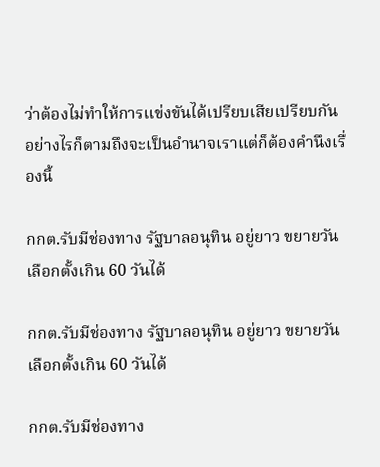ว่าต้องไม่ทำให้การแข่งขันได้เปรียบเสียเปรียบกัน อย่างไรก็ตามถึงจะเป็นอำนาจเราแต่ก็ต้องคำนึงเรื่องนี้

กกต.รับมีช่องทาง รัฐบาลอนุทิน อยู่ยาว ขยายวันเลือกตั้งเกิน 60 วันได้

กกต.รับมีช่องทาง รัฐบาลอนุทิน อยู่ยาว ขยายวันเลือกตั้งเกิน 60 วันได้

กกต.รับมีช่องทาง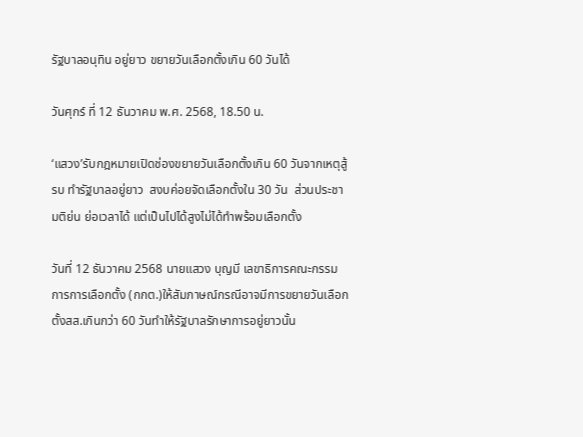รัฐบาลอนุทิน อยู่ยาว ขยายวันเลือกตั้งเกิน 60 วันได้

วันศุกร์ ที่ 12 ธันวาคม พ.ศ. 2568, 18.50 น.

‘แสวง’รับกฎหมายเปิดช่องขยายวันเลือกตั้งเกิน 60 วันจากเหตุสู้รบ ทำรัฐบาลอยู่ยาว  สงบค่อยจัดเลือกตั้งใน 30 วัน  ส่วนประชามติย่น ย่อเวลาได้ แต่เป็นไปได้สูงไม่ได้ทำพร้อมเลือกตั้ง

วันที่ 12 ธันวาคม 2568 นายแสวง บุญมี เลขาธิการคณะกรรมการการเลือกตั้ง (กกต.)ให้สัมภาษณ์กรณีอาจมีการขยายวันเลือกตั้งสส.เกินกว่า 60 วันทำให้รัฐบาลรักษาการอยู่ยาวนั้น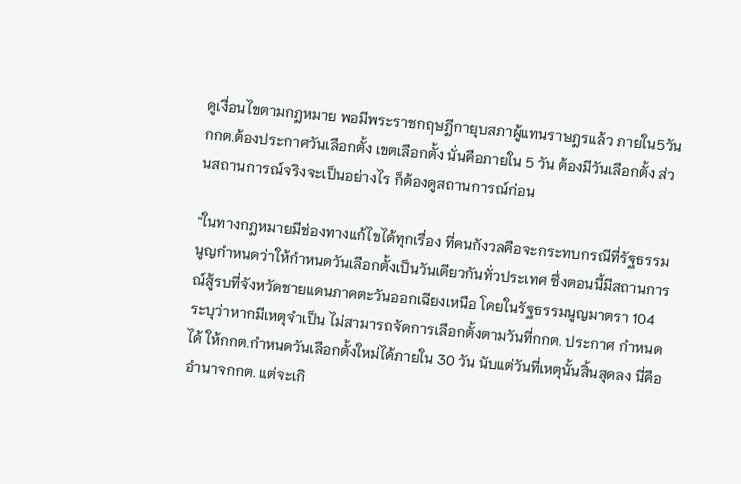ดูเงื่อนไขตามกฎหมาย พอมีพระราชกฤษฎีกายุบสภาผู้แทนราษฎรแล้ว ภายใน5วัน กกต.ต้องประกาศวันเลือกตั้ง เขตเลือกตั้ง นั่นคือภายใน 5 วัน ต้องมีวันเลือกตั้ง ส่วนสถานการณ์จริงจะเป็นอย่างไร ก็ต้องดูสถานการณ์ก่อน

“ในทางกฎหมายมีช่องทางแก้ไขได้ทุกเรื่อง ที่คนกังวลคือจะกระทบกรณีที่รัฐธรรมนูญกำหนดว่าให้กำหนดวันเลือกตั้งเป็นวันเดียวกันทั่วประเทศ ซึ่งตอนนี้มีสถานการณ์สู้รบที่จังหวัดชายแดนภาคตะวันออกเฉียงเหนือ โดยในรัฐธรรมนูญมาตรา 104 ระบุว่าหากมีเหตุจำเป็น ไม่สามารถจัดการเลือกตั้งตามวันที่กกต. ประกาศ กำหนดได้ ให้กกต.กำหนดวันเลือกตั้งใหม่ได้ภายใน 30 วัน นับแต่วันที่เหตุนั้นสิ้นสุดลง นี่คืออำนาจกกต. แต่จะเกิ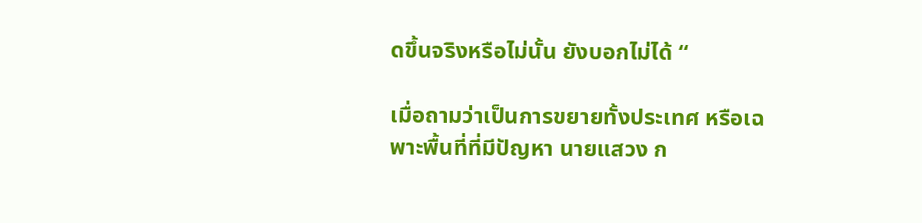ดขึ้นจริงหรือไม่นั้น ยังบอกไม่ได้ “

เมื่อถามว่าเป็นการขยายทั้งประเทศ หรือเฉพาะพื้นที่ที่มีปัญหา นายแสวง ก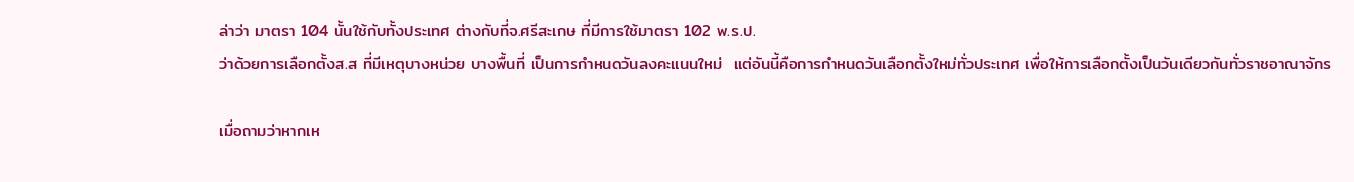ล่าว่า มาตรา 104 นั้นใช้กับทั้งประเทศ ต่างกับที่จ.ศรีสะเกษ ที่มีการใช้มาตรา 102 พ.ร.ป.
ว่าด้วยการเลือกตั้งส.ส ที่มีเหตุบางหน่วย บางพื้นที่ เป็นการกำหนดวันลงคะแนนใหม่  แต่อันนี้คือการกำหนดวันเลือกตั้งใหม่ทั่วประเทศ เพื่อให้การเลือกตั้งเป็นวันเดียวกันทั่วราชอาณาจักร

เมื่อถามว่าหากเห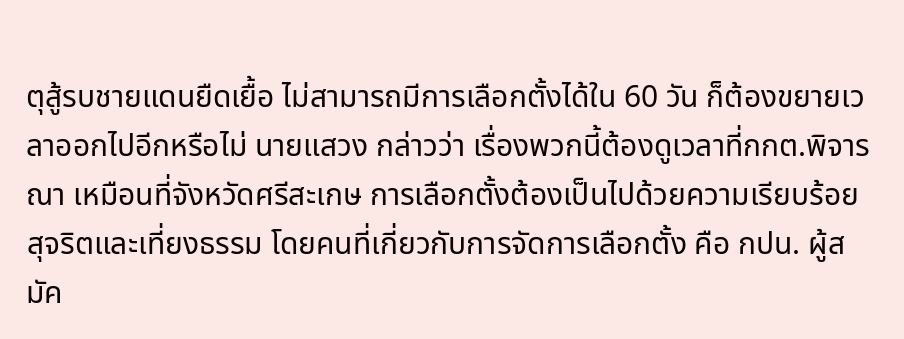ตุสู้รบชายแดนยืดเยื้อ ไม่สามารถมีการเลือกตั้งได้ใน 60 วัน ก็ต้องขยายเวลาออกไปอีกหรือไม่ นายแสวง กล่าวว่า เรื่องพวกนี้ต้องดูเวลาที่กกต.พิจารณา เหมือนที่จังหวัดศรีสะเกษ การเลือกตั้งต้องเป็นไปด้วยความเรียบร้อย สุจริตและเที่ยงธรรม โดยคนที่เกี่ยวกับการจัดการเลือกตั้ง คือ กปน. ผู้สมัค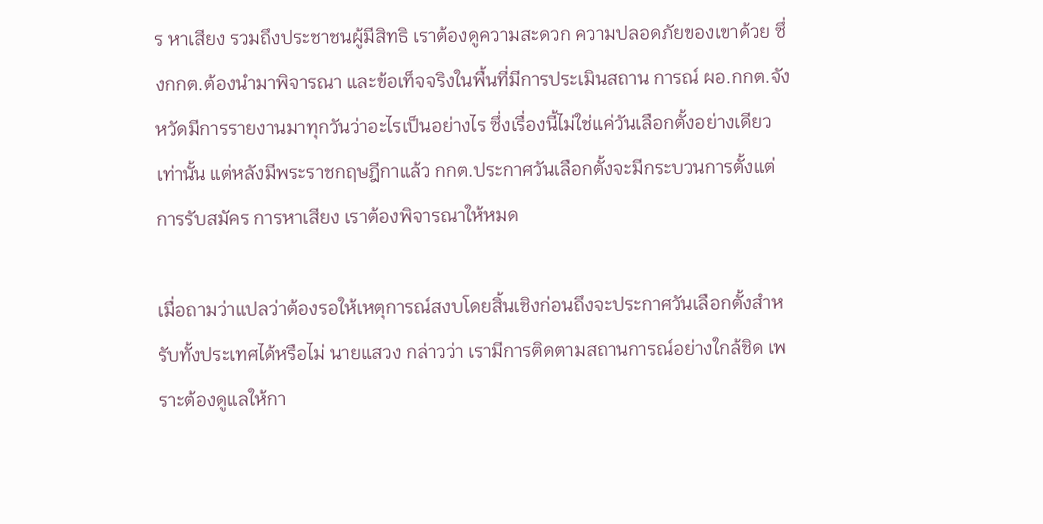ร หาเสียง รวมถึงประชาชนผู้มีสิทธิ เราต้องดูความสะดวก ความปลอดภัยของเขาด้วย ซึ่งกกต.ต้องนำมาพิจารณา และข้อเท็จจริงในพื้นที่มีการประเมินสถาน การณ์ ผอ.กกต.จังหวัดมีการรายงานมาทุกวันว่าอะไรเป็นอย่างไร ซึ่งเรื่องนี้ไม่ใช่แค่วันเลือกตั้งอย่างเดียวเท่านั้น แต่หลังมีพระราชกฤษฎีกาแล้ว กกต.ประกาศวันเลือกตั้งจะมีกระบวนการตั้งแต่การรับสมัคร การหาเสียง เราต้องพิจารณาให้หมด

เมื่อถามว่าแปลว่าต้องรอให้เหตุการณ์สงบโดยสิ้นเชิงก่อนถึงจะประกาศวันเลือกตั้งสำหรับทั้งประเทศได้หรือไม่ นายแสวง กล่าวว่า เรามีการติดตามสถานการณ์อย่างใกล้ชิด เพราะต้องดูแลให้กา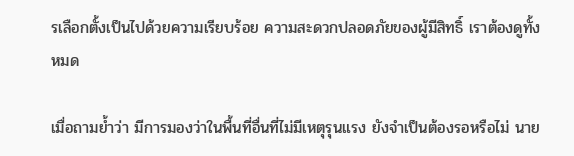รเลือกตั้งเป็นไปด้วยความเรียบร้อย ความสะดวกปลอดภัยของผู้มีสิทธิ์ เราต้องดูทั้งหมด

เมื่อถามย้ำว่า มีการมองว่าในพื้นที่อื่นที่ไม่มีเหตุรุนแรง ยังจำเป็นต้องรอหรือไม่ นาย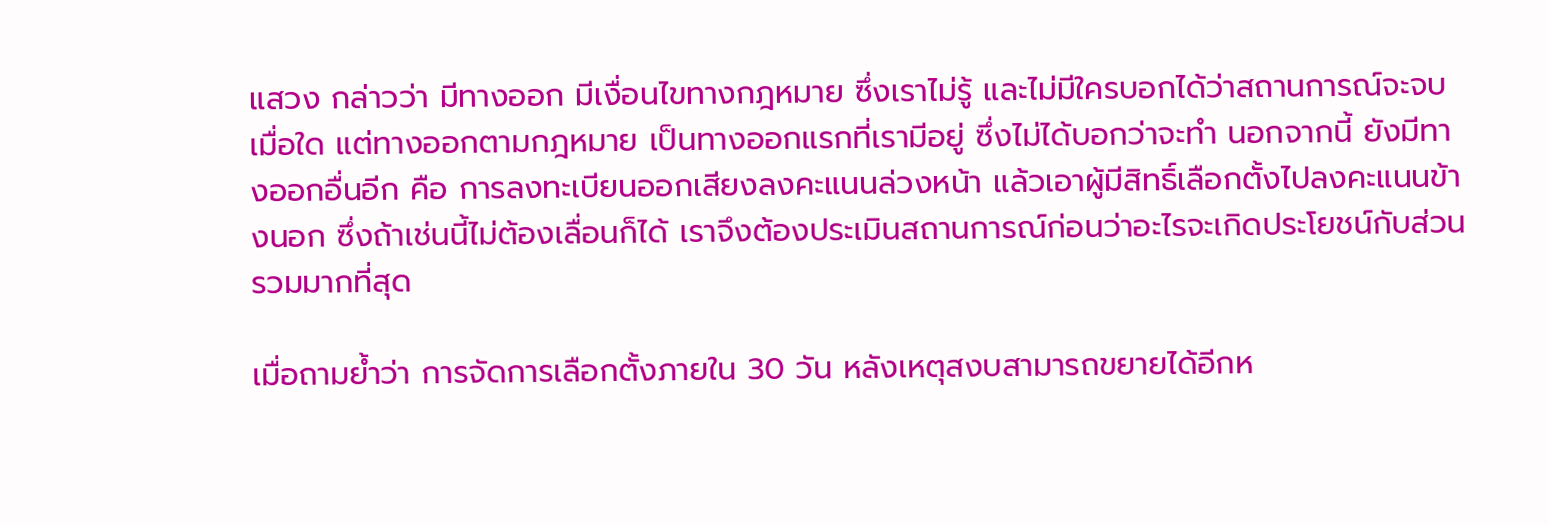แสวง กล่าวว่า มีทางออก มีเงื่อนไขทางกฎหมาย ซึ่งเราไม่รู้ และไม่มีใครบอกได้ว่าสถานการณ์จะจบเมื่อใด แต่ทางออกตามกฎหมาย เป็นทางออกแรกที่เรามีอยู่ ซึ่งไม่ได้บอกว่าจะทำ นอกจากนี้ ยังมีทางออกอื่นอีก คือ การลงทะเบียนออกเสียงลงคะแนนล่วงหน้า แล้วเอาผู้มีสิทธิ์เลือกตั้งไปลงคะแนนข้างนอก ซึ่งถ้าเช่นนี้ไม่ต้องเลื่อนก็ได้ เราจึงต้องประเมินสถานการณ์ก่อนว่าอะไรจะเกิดประโยชน์กับส่วนรวมมากที่สุด

เมื่อถามย้ำว่า การจัดการเลือกตั้งภายใน 30 วัน หลังเหตุสงบสามารถขยายได้อีกห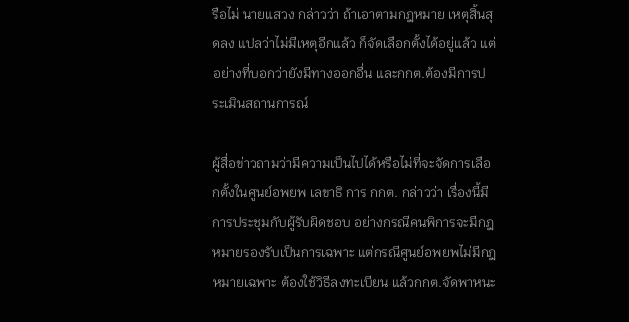รือไม่ นายแสวง กล่าวว่า ถ้าเอาตามกฎหมาย เหตุสิ้นสุดลง แปลว่าไม่มีเหตุอีกแล้ว ก็จัดเลือกตั้งได้อยู่แล้ว แต่อย่างที่บอกว่ายังมีทางออกอื่น และกกต.ต้องมีการประเมินสถานการณ์

ผู้สื่อข่าวถามว่ามีความเป็นไปได้หรือไม่ที่จะจัดการเลือกตั้งในศูนย์อพยพ เลขาธิ การ กกต. กล่าวว่า เรื่องนี้มีการประชุมกับผู้รับผิดชอบ อย่างกรณีคนพิการจะมีกฎหมายรองรับเป็นการเฉพาะ แต่กรณีศูนย์อพยพไม่มีกฎหมายเฉพาะ ต้องใช้วิธีลงทะเบียน แล้วกกต.จัดพาหนะ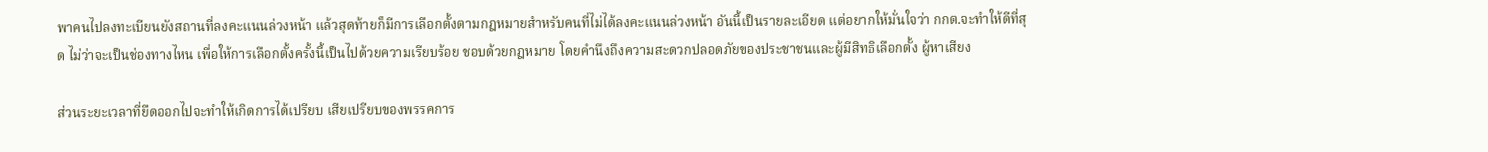พาคนไปลงทะเบียนยังสถานที่ลงคะแนนล่วงหน้า แล้วสุดท้ายก็มีการเลือกตั้งตามกฎหมายสำหรับคนที่ไม่ได้ลงคะแนนล่วงหน้า อันนี้เป็นรายละเอียด แต่อยากให้มั่นใจว่า กกต.จะทำให้ดีที่สุด ไม่ว่าจะเป็นช่องทางไหน เพื่อให้การเลือกตั้งครั้งนี้เป็นไปด้วยความเรียบร้อย ชอบด้วยกฎหมาย โดยคำนึงถึงความสะดวกปลอดภัยของประชาชนและผู้มีสิทธิเลือกตั้ง ผู้หาเสียง

ส่วนระยะเวลาที่ยืดออกไปจะทำให้เกิดการได้เปรียบ เสียเปรียบของพรรคการ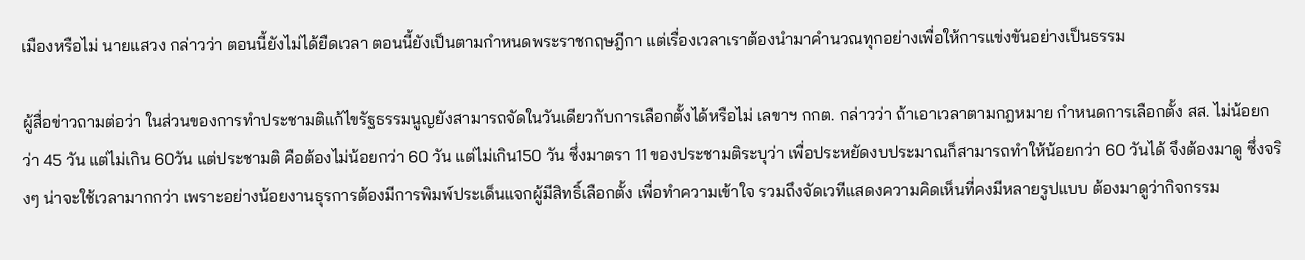เมืองหรือไม่ นายแสวง กล่าวว่า ตอนนี้ยังไม่ได้ยืดเวลา ตอนนี้ยังเป็นตามกำหนดพระราชกฤษฎีกา แต่เรื่องเวลาเราต้องนำมาคำนวณทุกอย่างเพื่อให้การแข่งขันอย่างเป็นธรรม

ผู้สื่อข่าวถามต่อว่า ในส่วนของการทำประชามติแก้ไขรัฐธรรมนูญยังสามารถจัดในวันเดียวกับการเลือกตั้งได้หรือไม่ เลขาฯ กกต. กล่าวว่า ถ้าเอาเวลาตามกฎหมาย กำหนดการเลือกตั้ง สส. ไม่น้อยกว่า 45 วัน แต่ไม่เกิน 60วัน แต่ประชามติ คือต้องไม่น้อยกว่า 60 วัน แต่ไม่เกิน150 วัน ซึ่งมาตรา 11 ของประชามติระบุว่า เพื่อประหยัดงบประมาณก็สามารถทำให้น้อยกว่า 60 วันได้ จึงต้องมาดู ซึ่งจริงๆ น่าจะใช้เวลามากกว่า เพราะอย่างน้อยงานธุรการต้องมีการพิมพ์ประเด็นแจกผู้มีสิทธิ์เลือกตั้ง เพื่อทำความเข้าใจ รวมถึงจัดเวทีแสดงความคิดเห็นที่คงมีหลายรูปแบบ ต้องมาดูว่ากิจกรรม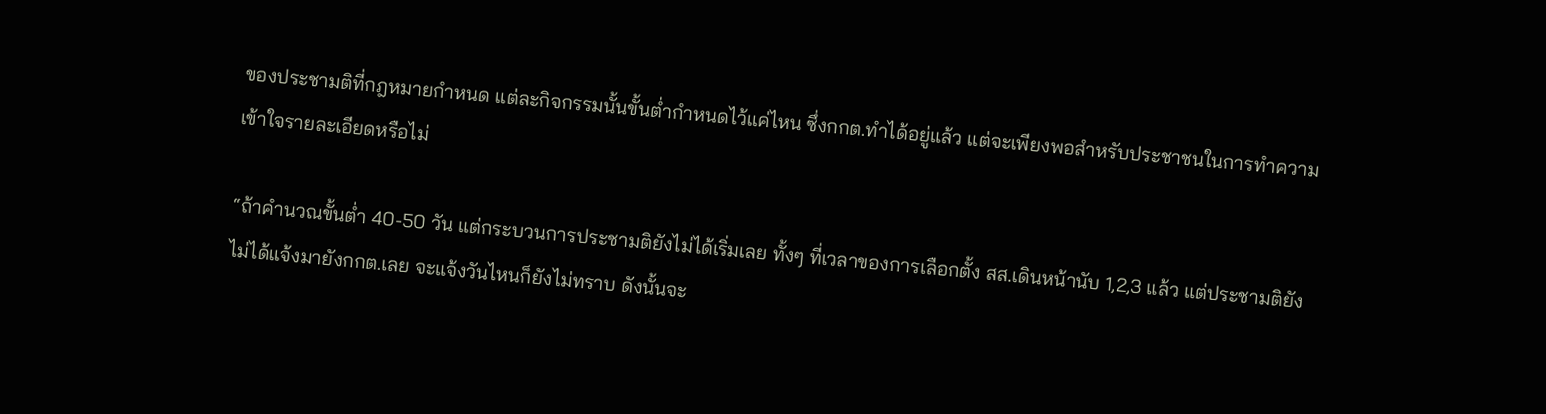ของประชามติที่กฎหมายกำหนด แต่ละกิจกรรมนั้นขั้นต่ำกำหนดไว้แค่ไหน ซึ่งกกต.ทำได้อยู่แล้ว แต่จะเพียงพอสำหรับประชาชนในการทำความเข้าใจรายละเอียดหรือไม่

“ถ้าคำนวณขั้นต่ำ 40-50 วัน แต่กระบวนการประชามติยังไม่ได้เริ่มเลย ทั้งๆ ที่เวลาของการเลือกตั้ง สส.เดินหน้านับ 1,2,3 แล้ว แต่ประชามติยังไม่ได้แจ้งมายังกกต.เลย จะแจ้งวันไหนก็ยังไม่ทราบ ดังนั้นจะ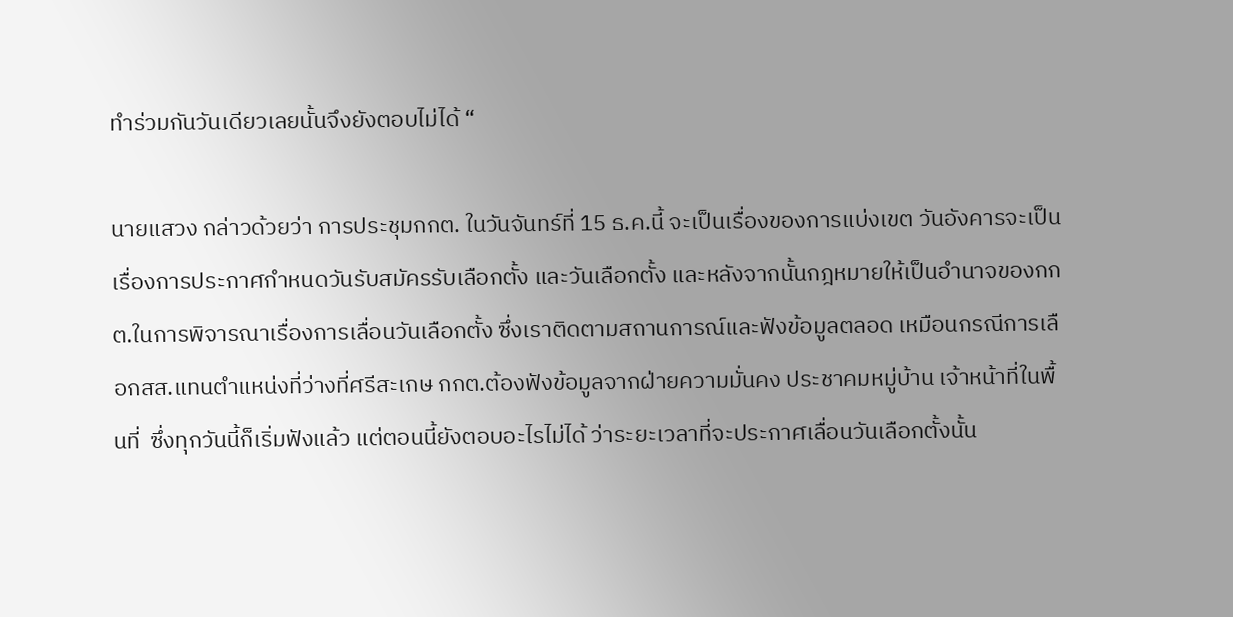ทำร่วมกันวันเดียวเลยนั้นจึงยังตอบไม่ได้ “

นายแสวง กล่าวด้วยว่า การประชุมกกต. ในวันจันทร์ที่ 15 ธ.ค.นี้ จะเป็นเรื่องของการแบ่งเขต วันอังคารจะเป็นเรื่องการประกาศกำหนดวันรับสมัครรับเลือกตั้ง และวันเลือกตั้ง และหลังจากนั้นกฎหมายให้เป็นอำนาจของกกต.ในการพิจารณาเรื่องการเลื่อนวันเลือกตั้ง ซึ่งเราติดตามสถานการณ์และฟังข้อมูลตลอด เหมือนกรณีการเลือกสส.แทนตำแหน่งที่ว่างที่ศรีสะเกษ กกต.ต้องฟังข้อมูลจากฝ่ายความมั่นคง ประชาคมหมู่บ้าน เจ้าหน้าที่ในพื้นที่  ซึ่งทุกวันนี้ก็เริ่มฟังแล้ว แต่ตอนนี้ยังตอบอะไรไม่ได้ ว่าระยะเวลาที่จะประกาศเลื่อนวันเลือกตั้งนั้น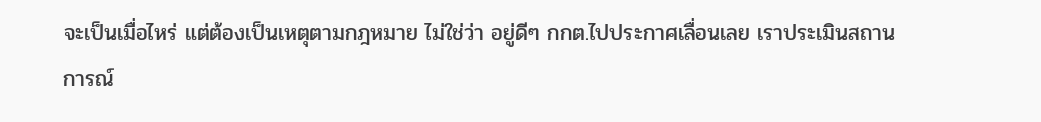จะเป็นเมื่อไหร่ แต่ต้องเป็นเหตุตามกฎหมาย ไม่ใช่ว่า อยู่ดีๆ กกต.ไปประกาศเลื่อนเลย เราประเมินสถานการณ์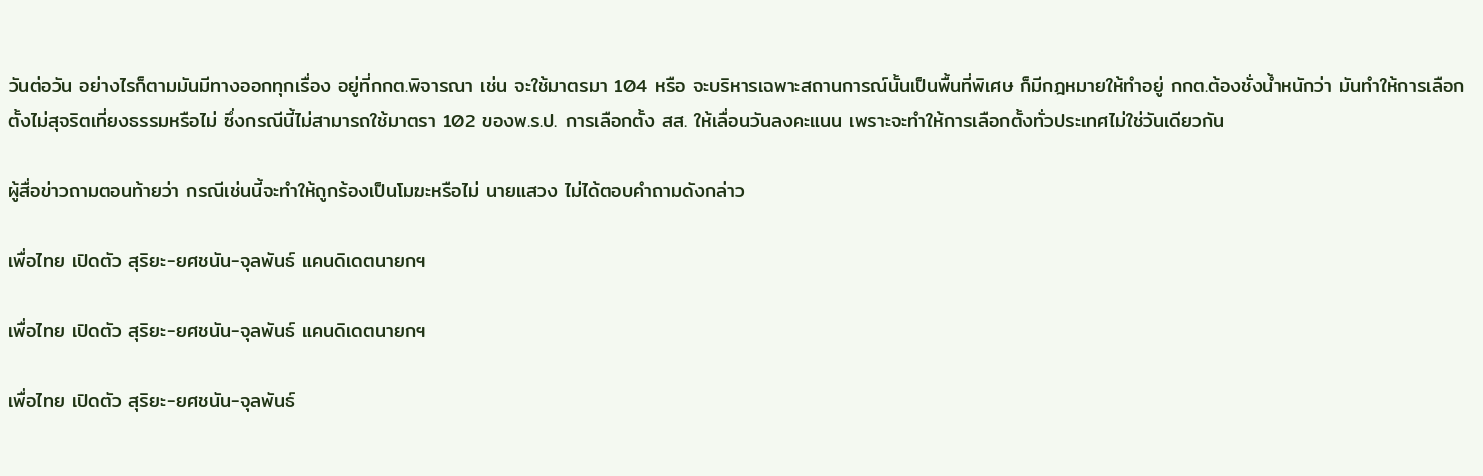วันต่อวัน อย่างไรก็ตามมันมีทางออกทุกเรื่อง อยู่ที่กกต.พิจารณา เช่น จะใช้มาตรมา 104 หรือ จะบริหารเฉพาะสถานการณ์นั้นเป็นพื้นที่พิเศษ ก็มีกฎหมายให้ทำอยู่ กกต.ต้องชั่งน้ำหนักว่า มันทำให้การเลือกตั้งไม่สุจริตเที่ยงธรรมหรือไม่ ซึ่งกรณีนี้ไม่สามารถใช้มาตรา 102 ของพ.ร.ป. การเลือกตั้ง สส. ให้เลื่อนวันลงคะแนน เพราะจะทำให้การเลือกตั้งทั่วประเทศไม่ใช่วันเดียวกัน

ผู้สื่อข่าวถามตอนท้ายว่า กรณีเช่นนี้จะทำให้ถูกร้องเป็นโมฆะหรือไม่ นายแสวง ไม่ได้ตอบคำถามดังกล่าว

เพื่อไทย เปิดตัว สุริยะ-ยศชนัน-จุลพันธ์ แคนดิเดตนายกฯ

เพื่อไทย เปิดตัว สุริยะ-ยศชนัน-จุลพันธ์ แคนดิเดตนายกฯ

เพื่อไทย เปิดตัว สุริยะ-ยศชนัน-จุลพันธ์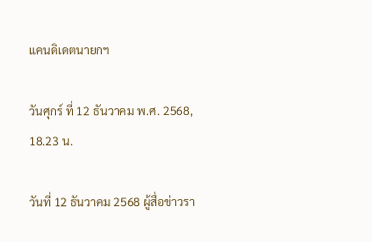แคนดิเดตนายกฯ

วันศุกร์ ที่ 12 ธันวาคม พ.ศ. 2568, 18.23 น.

วันที่ 12 ธันวาคม 2568 ผู้สื่อข่าวรา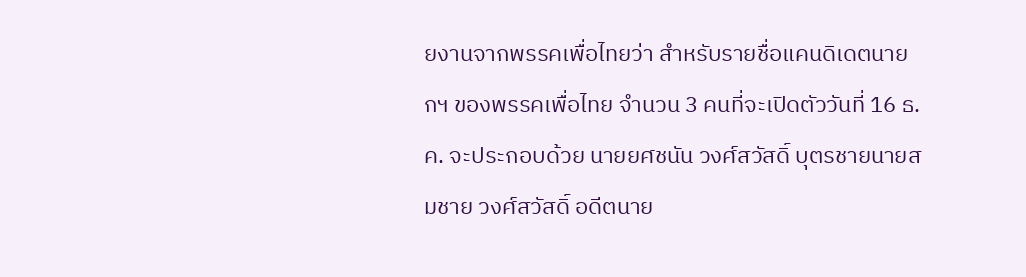ยงานจากพรรคเพื่อไทยว่า สำหรับรายชื่อแคนดิเดตนายกฯ ของพรรคเพื่อไทย จำนวน 3 คนที่จะเปิดตัววันที่ 16 ธ.ค. จะประกอบด้วย นายยศชนัน วงศ์สวัสดิ์ บุตรชายนายสมชาย วงศ์สวัสดิ์ อดีตนาย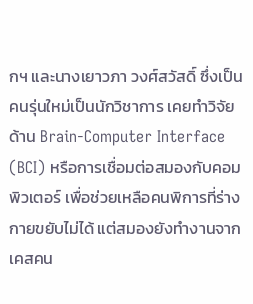กฯ และนางเยาวภา วงศ์สวัสดิ์ ซึ่งเป็นคนรุ่นใหม่เป็นนักวิชาการ เคยทำวิจัยด้าน Brain-Computer Interface (BCI) หรือการเชื่อมต่อสมองกับคอมพิวเตอร์ เพื่อช่วยเหลือคนพิการที่ร่างกายขยับไม่ได้ แต่สมองยังทำงานจากเคสคน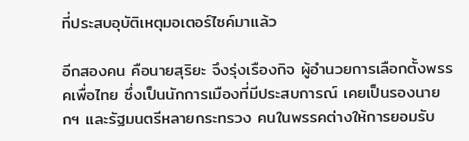ที่ประสบอุบัติเหตุมอเตอร์ไซค์มาแล้ว

อีกสองคน คือนายสุริยะ จึงรุ่งเรืองกิจ ผู้อำนวยการเลือกตั้งพรรคเพื่อไทย ซึ่งเป็นนักการเมืองที่มีประสบการณ์ เคยเป็นรองนายกฯ และรัฐมนตรีหลายกระทรวง คนในพรรคต่างให้การยอมรับ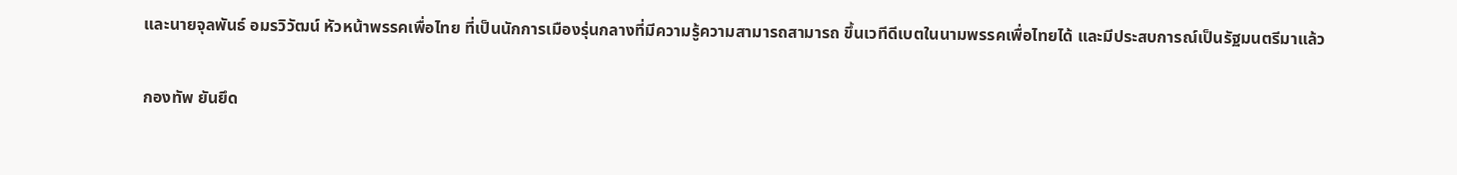และนายจุลพันธ์ อมรวิวัฒน์ หัวหน้าพรรคเพื่อไทย ที่เป็นนักการเมืองรุ่นกลางที่มีความรู้ความสามารถสามารถ ขึ้นเวทีดีเบตในนามพรรคเพื่อไทยได้ และมีประสบการณ์เป็นรัฐมนตรีมาแล้ว

กองทัพ ยันยึด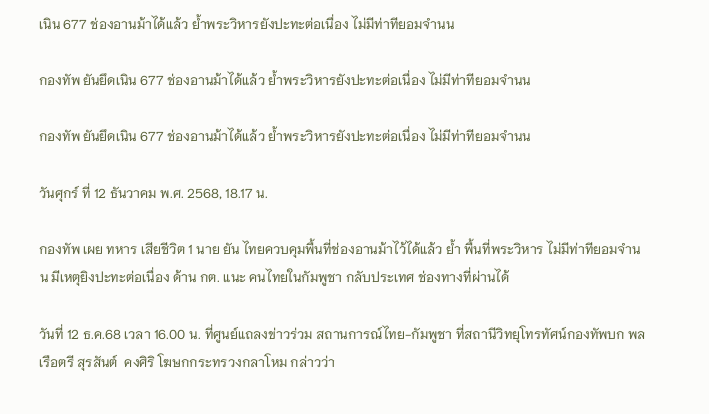เนิน 677 ช่องอานม้าได้แล้ว ย้ำพระวิหารยังปะทะต่อเนื่อง ไม่มีท่าทียอมจำนน

กองทัพ ยันยึดเนิน 677 ช่องอานม้าได้แล้ว ย้ำพระวิหารยังปะทะต่อเนื่อง ไม่มีท่าทียอมจำนน

กองทัพ ยันยึดเนิน 677 ช่องอานม้าได้แล้ว ย้ำพระวิหารยังปะทะต่อเนื่อง ไม่มีท่าทียอมจำนน

วันศุกร์ ที่ 12 ธันวาคม พ.ศ. 2568, 18.17 น.

กองทัพ เผย ทหาร เสียชีวิต 1 นาย ยัน ไทยควบคุมพื้นที่ช่องอานม้าไว้ได้แล้ว ย้ำ พื้นที่พระวิหาร ไม่มีท่าทียอมจำนน มีเหตุยิงปะทะต่อเนื่อง ด้าน กต. แนะ คนไทยในกัมพูชา กลับประเทศ ช่องทางที่ผ่านได้

วันที่ 12 ธ.ค.68 เวลา 16.00 น. ที่ศูนย์แถลงข่าวร่วม สถานการณ์ไทย-กัมพูชา ที่สถานีวิทยุโทรทัศน์กองทัพบก พลเรือตรี สุรสันต์  คงศิริ โฆษกกระทรวงกลาโหม กล่าวว่า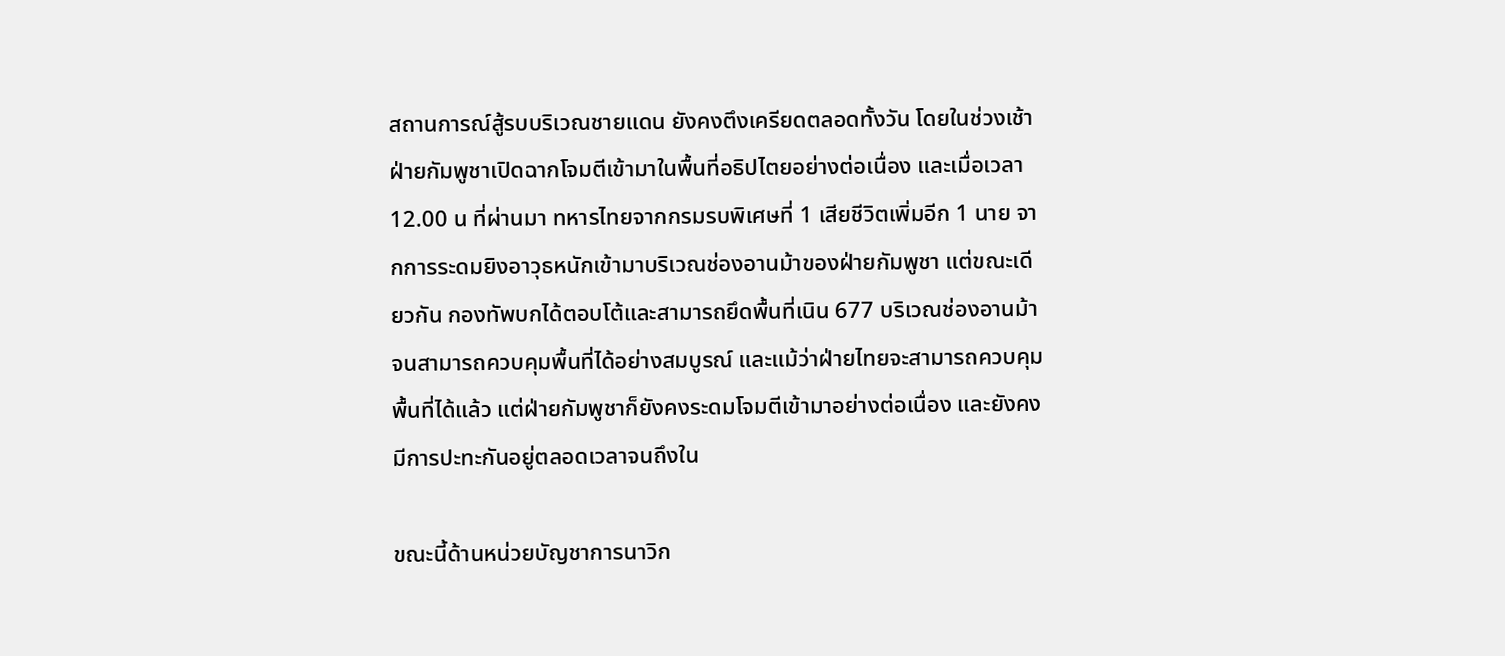สถานการณ์สู้รบบริเวณชายแดน ยังคงตึงเครียดตลอดทั้งวัน โดยในช่วงเช้า ฝ่ายกัมพูชาเปิดฉากโจมตีเข้ามาในพื้นที่อธิปไตยอย่างต่อเนื่อง และเมื่อเวลา 12.00 น ที่ผ่านมา ทหารไทยจากกรมรบพิเศษที่ 1 เสียชีวิตเพิ่มอีก 1 นาย จากการระดมยิงอาวุธหนักเข้ามาบริเวณช่องอานม้าของฝ่ายกัมพูชา แต่ขณะเดียวกัน กองทัพบกได้ตอบโต้และสามารถยึดพื้นที่เนิน 677 บริเวณช่องอานม้า จนสามารถควบคุมพื้นที่ได้อย่างสมบูรณ์ และแม้ว่าฝ่ายไทยจะสามารถควบคุมพื้นที่ได้แล้ว แต่ฝ่ายกัมพูชาก็ยังคงระดมโจมตีเข้ามาอย่างต่อเนื่อง และยังคงมีการปะทะกันอยู่ตลอดเวลาจนถึงใน

ขณะนี้ด้านหน่วยบัญชาการนาวิก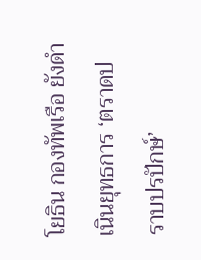โยธิน กองทัพเรือ ยังดำเนินยุทธการ ‘ตราดปราบปรปักษ์’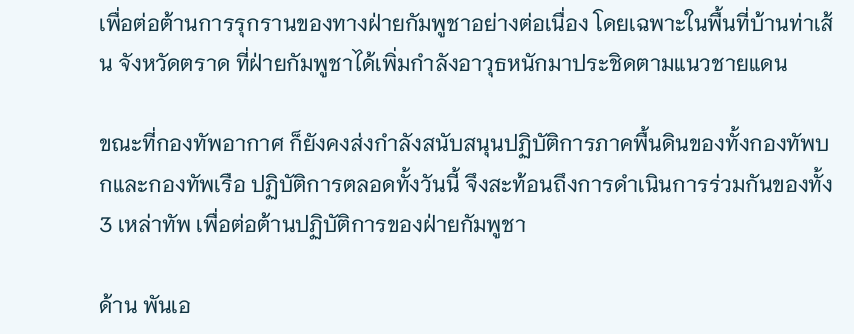เพื่อต่อต้านการรุกรานของทางฝ่ายกัมพูชาอย่างต่อเนื่อง โดยเฉพาะในพื้นที่บ้านท่าเส้น จังหวัดตราด ที่ฝ่ายกัมพูชาได้เพิ่มกำลังอาวุธหนักมาประชิดตามแนวชายแดน

ขณะที่กองทัพอากาศ ก็ยังคงส่งกำลังสนับสนุนปฏิบัติการภาคพื้นดินของทั้งกองทัพบกและกองทัพเรือ ปฏิบัติการตลอดทั้งวันนี้ จึงสะท้อนถึงการดำเนินการร่วมกันของทั้ง 3 เหล่าทัพ เพื่อต่อต้านปฏิบัติการของฝ่ายกัมพูชา

ด้าน พันเอ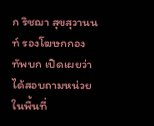ก ริชฌา สุขสุวานนท์ รองโฆษกกองทัพบก เปิดเผยว่า
ได้สอบถามหน่วยในพื้นที่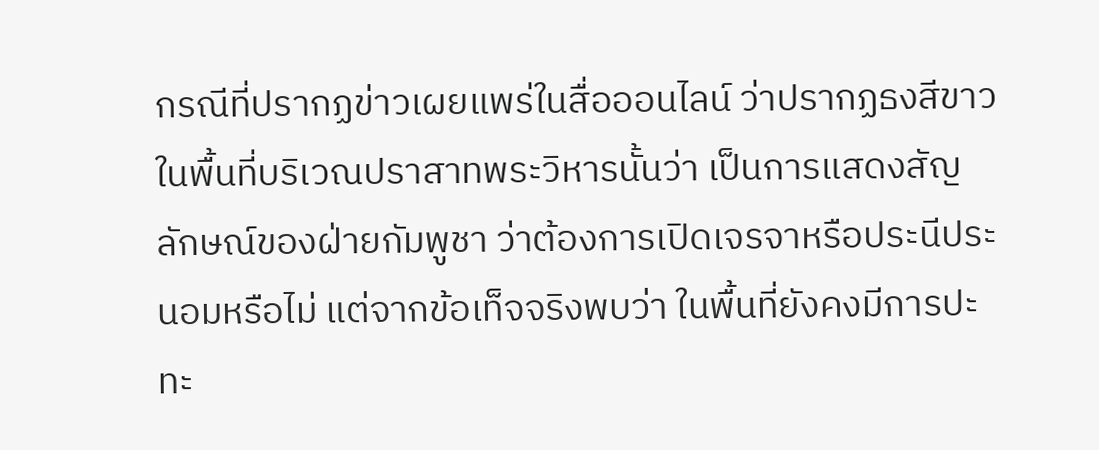กรณีที่ปรากฏข่าวเผยแพร่ในสื่อออนไลน์ ว่าปรากฏธงสีขาวในพื้นที่บริเวณปราสาทพระวิหารนั้นว่า เป็นการแสดงสัญลักษณ์ของฝ่ายกัมพูชา ว่าต้องการเปิดเจรจาหรือประนีประนอมหรือไม่ แต่จากข้อเท็จจริงพบว่า ในพื้นที่ยังคงมีการปะทะ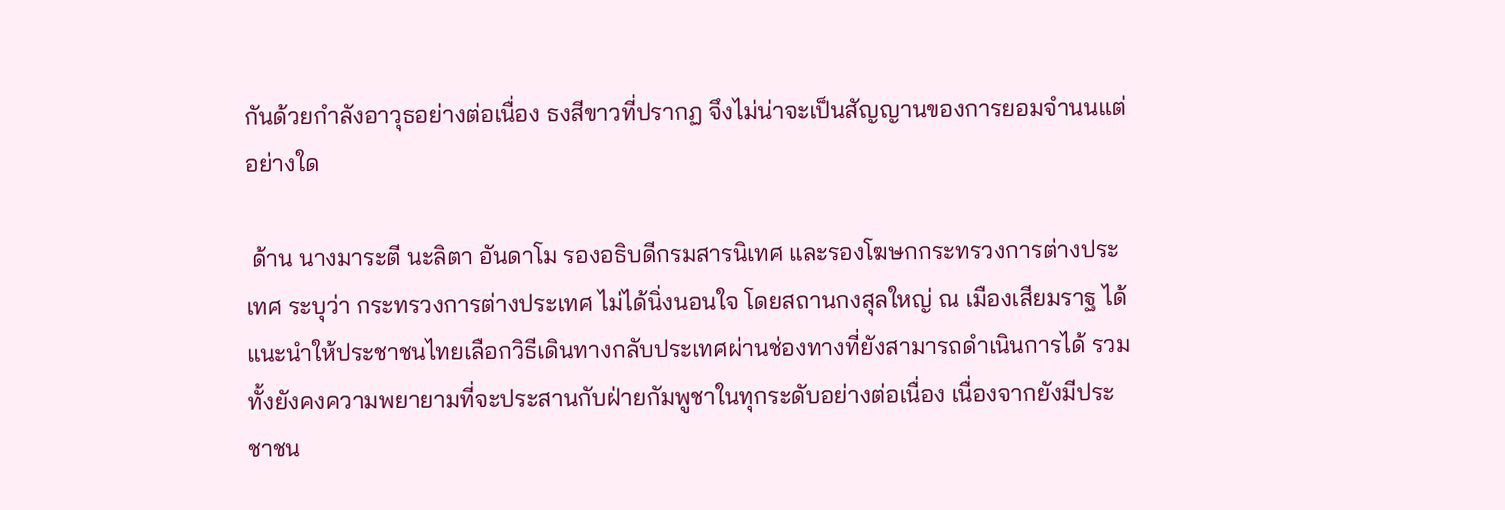กันด้วยกำลังอาวุธอย่างต่อเนื่อง ธงสีขาวที่ปรากฏ จึงไม่น่าจะเป็นสัญญานของการยอมจำนนแต่อย่างใด

 ด้าน นางมาระตี นะลิตา อันดาโม รองอธิบดีกรมสารนิเทศ และรองโฆษกกระทรวงการต่างประเทศ ระบุว่า กระทรวงการต่างประเทศ ไม่ได้นิ่งนอนใจ โดยสถานกงสุลใหญ่ ณ เมืองเสียมราฐ ได้แนะนำให้ประชาชนไทยเลือกวิธีเดินทางกลับประเทศผ่านช่องทางที่ยังสามารถดำเนินการได้ รวมทั้งยังคงความพยายามที่จะประสานกับฝ่ายกัมพูชาในทุกระดับอย่างต่อเนื่อง เนื่องจากยังมีประชาชน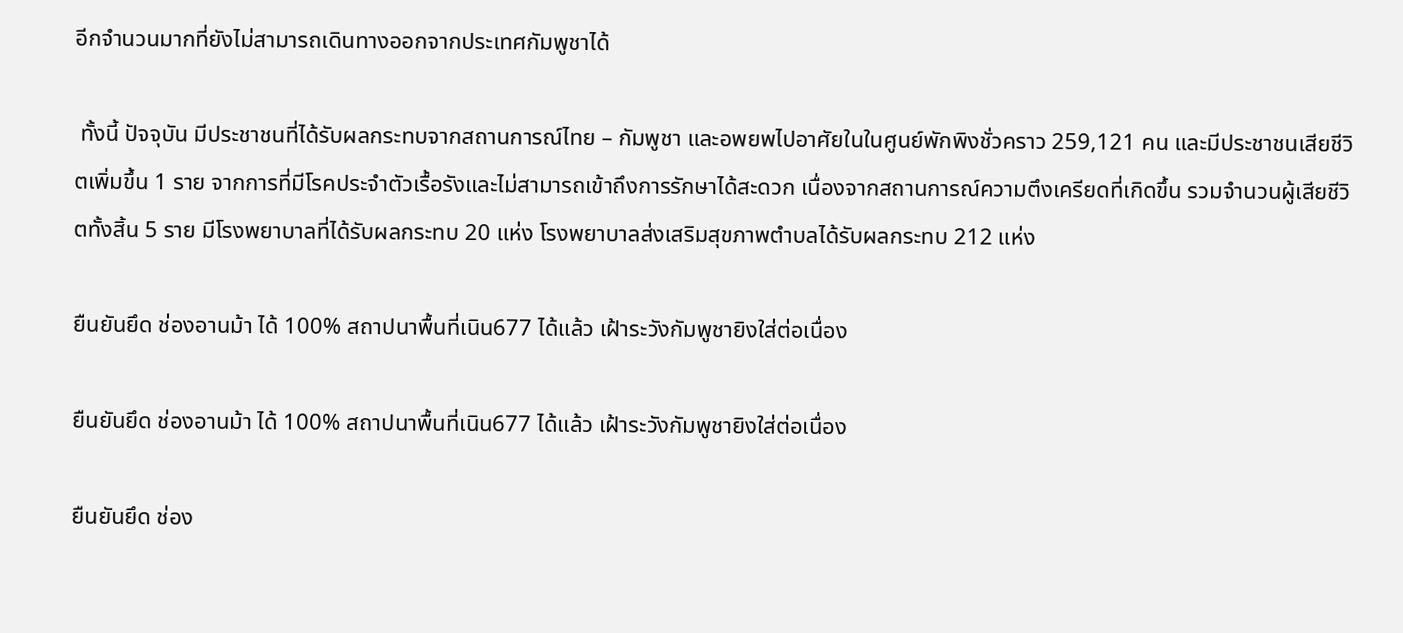อีกจำนวนมากที่ยังไม่สามารถเดินทางออกจากประเทศกัมพูชาได้

 ทั้งนี้ ปัจจุบัน มีประชาชนที่ได้รับผลกระทบจากสถานการณ์ไทย – กัมพูชา และอพยพไปอาศัยในในศูนย์พักพิงชั่วคราว 259,121 คน และมีประชาชนเสียชีวิตเพิ่มขึ้น 1 ราย จากการที่มีโรคประจำตัวเรื้อรังและไม่สามารถเข้าถึงการรักษาได้สะดวก เนื่องจากสถานการณ์ความตึงเครียดที่เกิดขึ้น รวมจำนวนผู้เสียชีวิตทั้งสิ้น 5 ราย มีโรงพยาบาลที่ได้รับผลกระทบ 20 แห่ง โรงพยาบาลส่งเสริมสุขภาพตำบลได้รับผลกระทบ 212 แห่ง

ยืนยันยึด ช่องอานม้า ได้ 100% สถาปนาพื้นที่เนิน677 ได้แล้ว เฝ้าระวังกัมพูชายิงใส่ต่อเนื่อง

ยืนยันยึด ช่องอานม้า ได้ 100% สถาปนาพื้นที่เนิน677 ได้แล้ว เฝ้าระวังกัมพูชายิงใส่ต่อเนื่อง

ยืนยันยึด ช่อง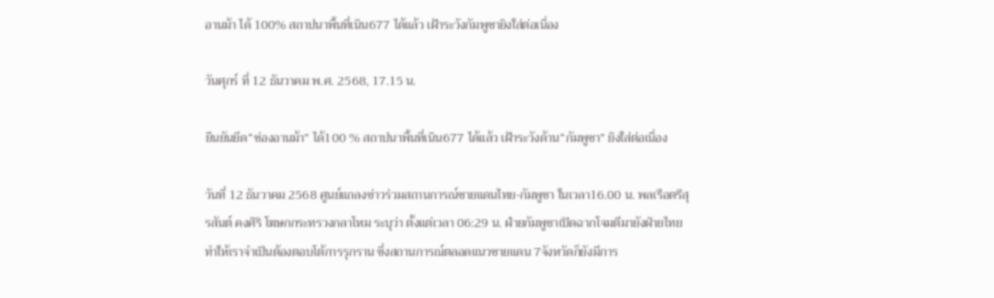อานม้า ได้ 100% สถาปนาพื้นที่เนิน677 ได้แล้ว เฝ้าระวังกัมพูชายิงใส่ต่อเนื่อง

วันศุกร์ ที่ 12 ธันวาคม พ.ศ. 2568, 17.15 น.

ยืนยันยึด“ช่องอานม้า” ได้100 % สถาปนาพื้นที่เนิน677 ได้แล้ว เฝ้าระวังด้าน“กัมพูชา” ยิงใส่ต่อเนื่อง

วันที่ 12 ธันวาคม 2568 ศูนย์แถลงข่าวร่วมสถานการณ์ชายแดนไทย-กัมพูชา ในเวลา16.00 น. พลเรือตรีสุรสันต์ คงศิริ โฆษกกระทรวงกลาโหม ระบุว่า ตั้งแต่เวลา 06:29 น. ฝ่ายกัมพูชาเปิดฉากโจมตีมายังฝ่ายไทยทำให้เราจำเป็นต้องตอบโต้การรุกราน ซึ่งสถานการณ์ตลอดแนวชายแดน 7จังหวัดก็ยังมีการ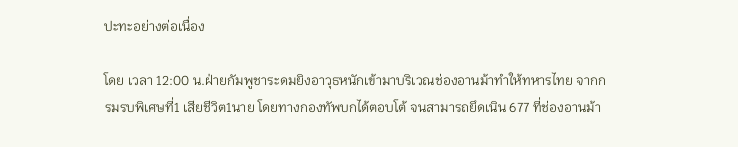ปะทะอย่างต่อเนื่อง

โดย เวลา 12:00 น.ฝ่ายกัมพูชาระดมยิงอาวุธหนักเข้ามาบริเวณช่องอานม้าทำให้ทหารไทย จากกรมรบพิเศษที่1 เสียชีวิต1นาย โดยทางกองทัพบกได้ตอบโต้ จนสามารถยึดเนิน 677 ที่ช่องอานม้า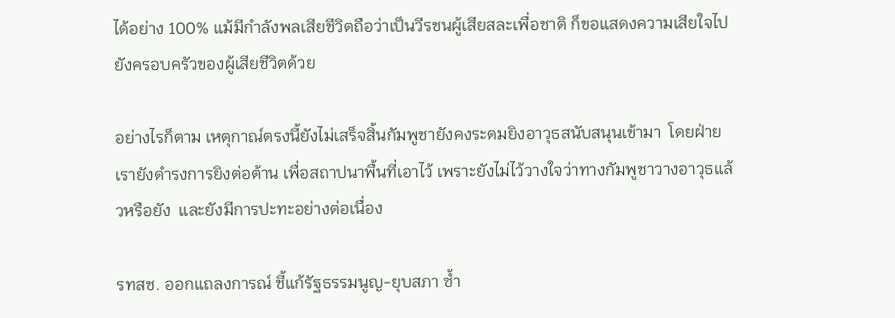ได้อย่าง 100% แม้มีกำลังพลเสียชีวิตถือว่าเป็นวีรชนผู้เสียสละเพื่อชาติ ก็ขอแสดงความเสียใจไปยังครอบครัวของผู้เสียชีวิตด้วย

อย่างไรก็ตาม เหตุกาณ์ตรงนี้ยังไม่เสร็จสิ้นกัมพูชายังคงระดมยิงอาวุธสนับสนุนเข้ามา  โดยฝ่ายเรายังดำรงการยิงต่อต้าน เพื่อสถาปนาพื้นที่เอาไว้ เพราะยังไม่ไว้วางใจว่าทางกัมพูชาวางอาวุธแล้วหรือยัง  และยังมีการปะทะอย่างต่อเนื่อง

รทสช. ออกแถลงการณ์ ชี้แก้รัฐธรรมนูญ-ยุบสภา ซ้ำ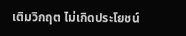เติมวิกฤต ไม่เกิดประโยชน์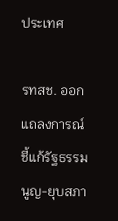ประเทศ

รทสช. ออกแถลงการณ์ ชี้แก้รัฐธรรมนูญ-ยุบสภา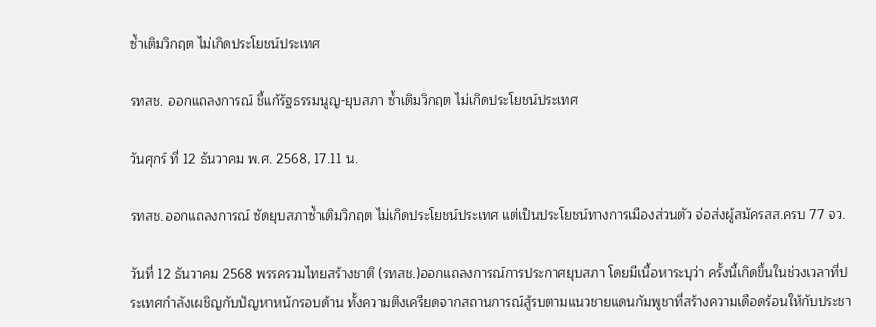ซ้ำเติมวิกฤต ไม่เกิดประโยชน์ประเทศ

รทสช. ออกแถลงการณ์ ชี้แก้รัฐธรรมนูญ-ยุบสภา ซ้ำเติมวิกฤต ไม่เกิดประโยชน์ประเทศ

วันศุกร์ ที่ 12 ธันวาคม พ.ศ. 2568, 17.11 น.

รทสช.ออกแถลงการณ์ ซัดยุบสภาซ้ำเติมวิกฤต ไม่เกิดประโยชน์ประเทศ แต่เป็นประโยชน์ทางการเมืองส่วนตัว จ่อส่งผู้สมัครสส.ครบ 77 จว.

วันที่ 12 ธันวาคม 2568 พรรครวมไทยสร้างชาติ (รทสช.)ออกแถลงการณ์การประกาศยุบสภา โดยมีเนื้อหาระบุว่า ครั้งนี้เกิดขึ้นในช่วงเวลาที่ประเทศกำลังเผชิญกับปัญหาหนักรอบด้าน ทั้งความตึงเครียดจากสถานการณ์สู้รบตามแนวชายแดนกัมพูชาที่สร้างความเดือดร้อนให้กับประชา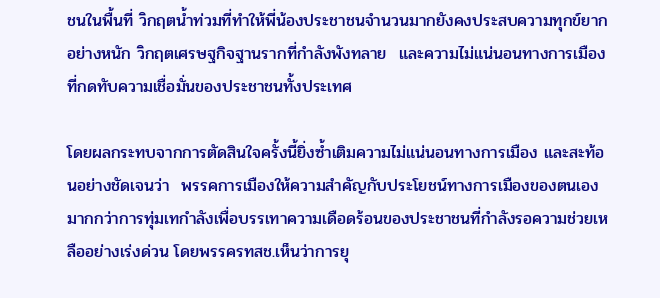ชนในพื้นที่ วิกฤตน้ำท่วมที่ทำให้พี่น้องประชาชนจำนวนมากยังคงประสบความทุกข์ยากอย่างหนัก วิกฤตเศรษฐกิจฐานรากที่กำลังพังทลาย  และความไม่แน่นอนทางการเมืองที่กดทับความเชื่อมั่นของประชาชนทั้งประเทศ

โดยผลกระทบจากการตัดสินใจครั้งนี้ยิ่งซ้ำเติมความไม่แน่นอนทางการเมือง และสะท้อนอย่างชัดเจนว่า  พรรคการเมืองให้ความสำคัญกับประโยชน์ทางการเมืองของตนเองมากกว่าการทุ่มเทกำลังเพื่อบรรเทาความเดือดร้อนของประชาชนที่กำลังรอความช่วยเหลืออย่างเร่งด่วน โดยพรรครทสช.เห็นว่าการยุ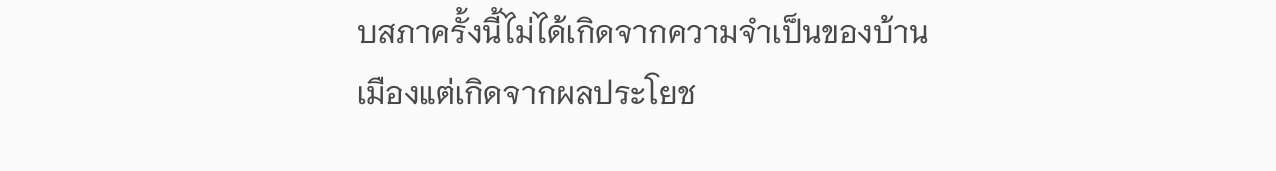บสภาครั้งนี้ไม่ได้เกิดจากความจำเป็นของบ้านเมืองแต่เกิดจากผลประโยช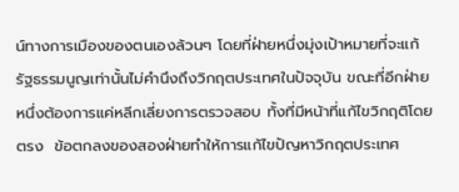น์ทางการเมืองของตนเองล้วนๆ โดยที่ฝ่ายหนึ่งมุ่งเป้าหมายที่จะแก้รัฐธรรมนูญเท่านั้นไม่คำนึงถึงวิกฤตประเทศในปัจจุบัน ขณะที่อีกฝ่ายหนึ่งต้องการแค่หลีกเลี่ยงการตรวจสอบ ทั้งที่มีหน้าที่แก้ไขวิกฤติโดยตรง  ข้อตกลงของสองฝ่ายทำให้การแก้ไขปัญหาวิกฤตประเทศ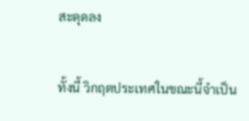สะดุดลง

ทั้งนี้ วิกฤตประเทศในขณะนี้จำเป็น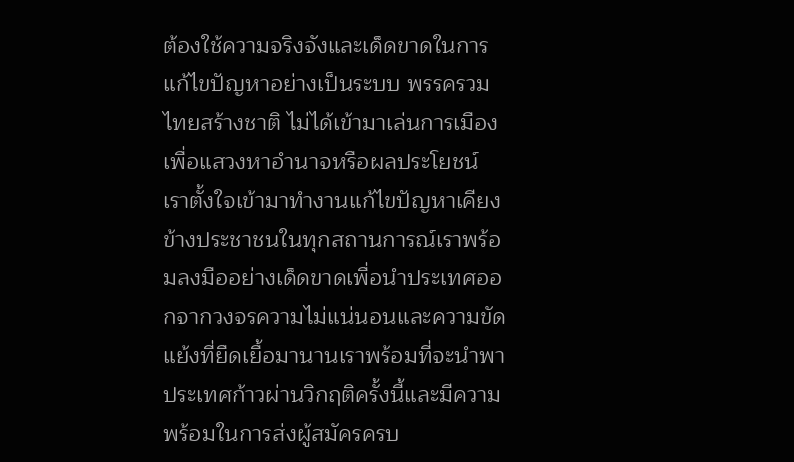ต้องใช้ความจริงจังและเด็ดขาดในการแก้ไขปัญหาอย่างเป็นระบบ พรรครวมไทยสร้างชาติ ไม่ได้เข้ามาเล่นการเมืองเพื่อแสวงหาอำนาจหรือผลประโยชน์ เราตั้งใจเข้ามาทำงานแก้ไขปัญหาเคียงข้างประชาชนในทุกสถานการณ์เราพร้อมลงมืออย่างเด็ดขาดเพื่อนำประเทศออกจากวงจรความไม่แน่นอนและความขัดแย้งที่ยืดเยื้อมานานเราพร้อมที่จะนำพาประเทศก้าวผ่านวิกฤติครั้งนี้และมีความพร้อมในการส่งผู้สมัครครบ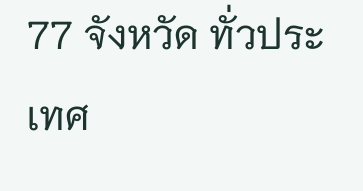77 จังหวัด ทั่วประเทศ